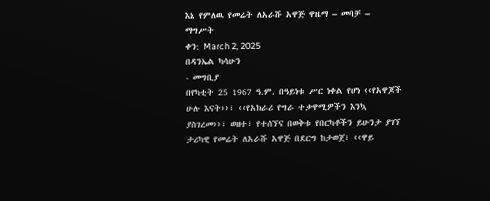እኔ የምለዉ የመሬት ለአራሹ አዋጅ ዋዜማ – መባቻ – ማግሥት
ቀን: March 2, 2025
በዳንኤል ካሳሁን
- መግቢያ
በየካቲት 25 1967 ዓ.ም. በዓይነቱ ሥር ነቀል የሆነ ‹‹የአዋጆች ሁሉ እናት››፣ ‹‹የአክራሪ የግራ ተቃዋሚዎችን እንኳ ያስገረመ››፣ ወዘተ፣ የተሰኘና በወቅቱ የበርካቶችን ይሁንታ ያገኘ ታሪካዊ የመሬት ለአራሹ አዋጅ በደርግ ከታወጀ፣ ‹‹ዋይ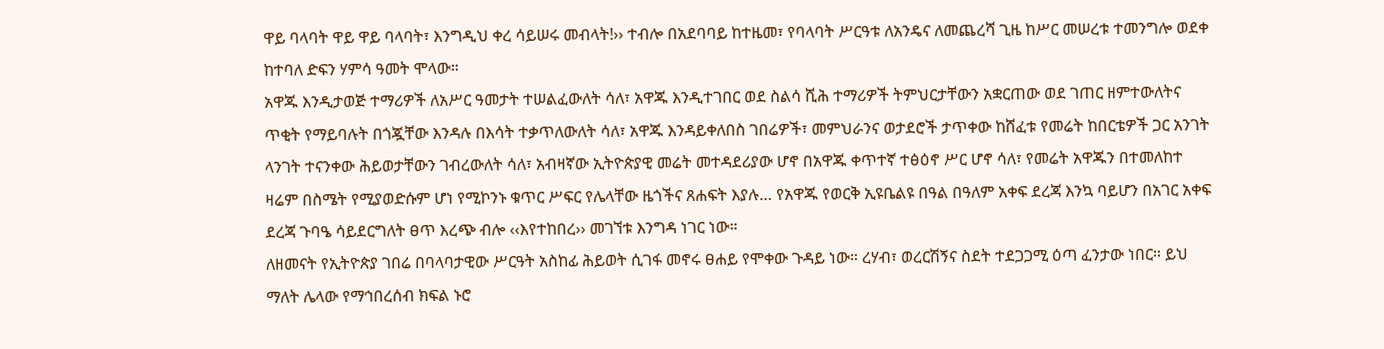ዋይ ባላባት ዋይ ዋይ ባላባት፣ እንግዲህ ቀረ ሳይሠሩ መብላት!›› ተብሎ በአደባባይ ከተዜመ፣ የባላባት ሥርዓቱ ለአንዴና ለመጨረሻ ጊዜ ከሥር መሠረቱ ተመንግሎ ወደቀ ከተባለ ድፍን ሃምሳ ዓመት ሞላው።
አዋጁ እንዲታወጅ ተማሪዎች ለአሥር ዓመታት ተሠልፈውለት ሳለ፣ አዋጁ እንዲተገበር ወደ ስልሳ ሺሕ ተማሪዎች ትምህርታቸውን አቋርጠው ወደ ገጠር ዘምተውለትና ጥቂት የማይባሉት በጎጇቸው እንዳሉ በእሳት ተቃጥለውለት ሳለ፣ አዋጁ እንዳይቀለበስ ገበሬዎች፣ መምህራንና ወታደሮች ታጥቀው ከሸፈቱ የመሬት ከበርቴዎች ጋር አንገት ላንገት ተናንቀው ሕይወታቸውን ገብረውለት ሳለ፣ አብዛኛው ኢትዮጵያዊ መሬት መተዳደሪያው ሆኖ በአዋጁ ቀጥተኛ ተፅዕኖ ሥር ሆኖ ሳለ፣ የመሬት አዋጁን በተመለከተ ዛሬም በስሜት የሚያወድሱም ሆነ የሚኮንኑ ቁጥር ሥፍር የሌላቸው ዜጎችና ጸሐፍት እያሉ… የአዋጁ የወርቅ ኢዩቤልዩ በዓል በዓለም አቀፍ ደረጃ እንኳ ባይሆን በአገር አቀፍ ደረጃ ጉባዔ ሳይደርግለት ፀጥ እረጭ ብሎ ‹‹እየተከበረ›› መገኘቱ እንግዳ ነገር ነው።
ለዘመናት የኢትዮጵያ ገበሬ በባላባታዊው ሥርዓት አስከፊ ሕይወት ሲገፋ መኖሩ ፀሐይ የሞቀው ጉዳይ ነው። ረሃብ፣ ወረርሽኝና ስደት ተደጋጋሚ ዕጣ ፈንታው ነበር። ይህ ማለት ሌላው የማኅበረሰብ ክፍል ኑሮ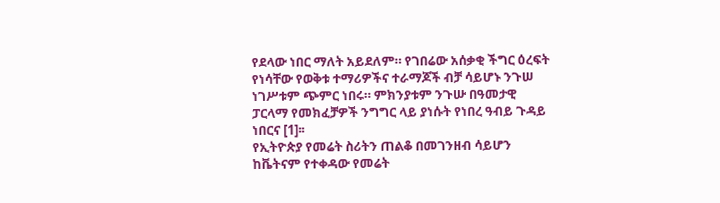የደላው ነበር ማለት አይደለም። የገበሬው አሰቃቂ ችግር ዕረፍት የነሳቸው የወቅቱ ተማሪዎችና ተራማጆች ብቻ ሳይሆኑ ንጉሠ ነገሥቱም ጭምር ነበሩ። ምክንያቱም ንጉሡ በዓመታዊ ፓርላማ የመክፈቻዎች ንግግር ላይ ያነሱት የነበረ ዓብይ ጉዳይ ነበርና [1]፡፡
የኢትዮጵያ የመሬት ስሪትን ጠልቆ በመገንዘብ ሳይሆን ከቬትናም የተቀዳው የመሬት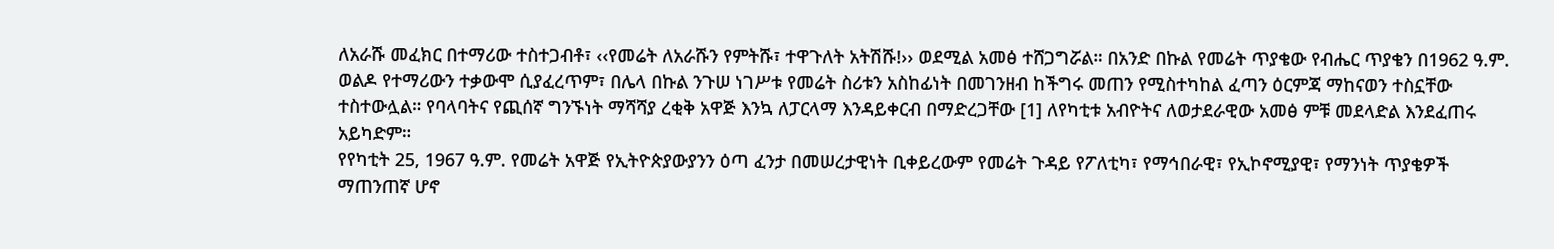ለአራሹ መፈክር በተማሪው ተስተጋብቶ፣ ‹‹የመሬት ለአራሹን የምትሹ፣ ተዋጉለት አትሽሹ!›› ወደሚል አመፅ ተሸጋግሯል። በአንድ በኩል የመሬት ጥያቄው የብሔር ጥያቄን በ1962 ዓ.ም. ወልዶ የተማሪውን ተቃውሞ ሲያፈረጥም፣ በሌላ በኩል ንጉሠ ነገሥቱ የመሬት ስሪቱን አስከፊነት በመገንዘብ ከችግሩ መጠን የሚስተካከል ፈጣን ዕርምጃ ማከናወን ተስኗቸው ተስተውሏል። የባላባትና የጪሰኛ ግንኙነት ማሻሻያ ረቂቅ አዋጅ እንኳ ለፓርላማ እንዳይቀርብ በማድረጋቸው [1] ለየካቲቱ አብዮትና ለወታደራዊው አመፅ ምቹ መደላድል እንደፈጠሩ አይካድም።
የየካቲት 25, 1967 ዓ.ም. የመሬት አዋጅ የኢትዮጵያውያንን ዕጣ ፈንታ በመሠረታዊነት ቢቀይረውም የመሬት ጉዳይ የፖለቲካ፣ የማኅበራዊ፣ የኢኮኖሚያዊ፣ የማንነት ጥያቄዎች ማጠንጠኛ ሆኖ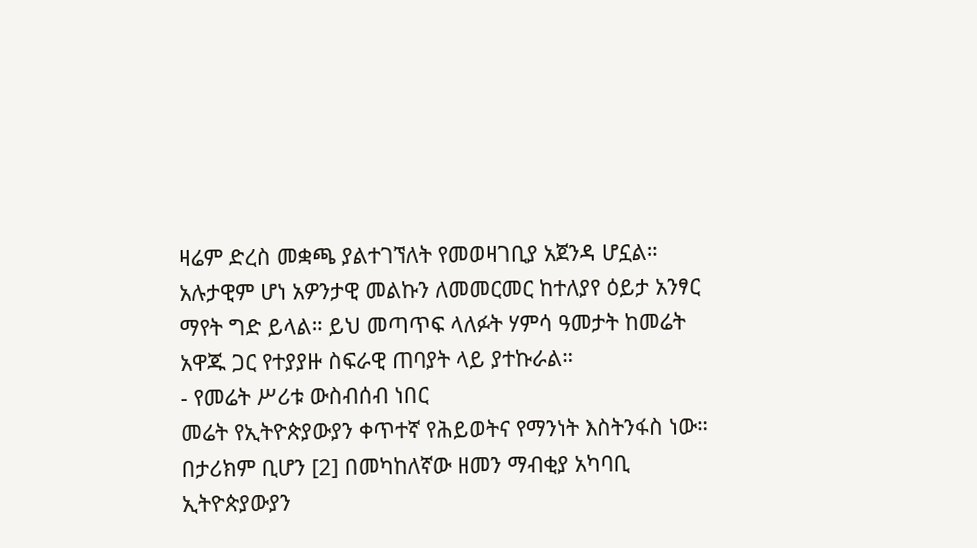ዛሬም ድረስ መቋጫ ያልተገኘለት የመወዛገቢያ አጀንዳ ሆኗል። አሉታዊም ሆነ አዎንታዊ መልኩን ለመመርመር ከተለያየ ዕይታ አንፃር ማየት ግድ ይላል። ይህ መጣጥፍ ላለፉት ሃምሳ ዓመታት ከመሬት አዋጁ ጋር የተያያዙ ስፍራዊ ጠባያት ላይ ያተኩራል።
- የመሬት ሥሪቱ ውስብሰብ ነበር
መሬት የኢትዮጵያውያን ቀጥተኛ የሕይወትና የማንነት እስትንፋስ ነው። በታሪክም ቢሆን [2] በመካከለኛው ዘመን ማብቂያ አካባቢ ኢትዮጵያውያን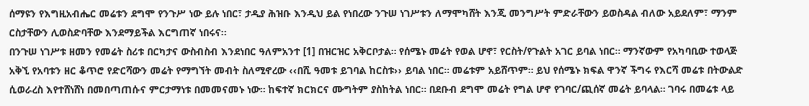ሰማዩን የእግዚአብሔር መሬቱን ደግሞ የንጉሥ ነው ይሉ ነበር፣ ታዲያ ሕዝቡ እንዲህ ይል የነበረው ንጉሠ ነገሥቱን ለማሞካሸት እንጂ መንግሥት ምድራቸውን ይወስዳል ብለው አይደለም፣ ማንም ርስታቸውን ሊወስድባቸው እንደማይችል እርግጠኛ ነበሩና፡፡
በንጉሠ ነገሥቱ ዘመን የመሬት ስሪቱ በርካታና ውስብስብ እንደነበር ዓለምአንተ [1] በዝርዝር አቅርቦታል። የሰሜኑ መሬት የወል ሆኖ፣ የርስት/የጉልት አገር ይባል ነበር። ማንኛውም የአካባቢው ተወላጅ አቅኚ የአባቱን ዘር ቆጥሮ የድርሻውን መሬት የማግኘት መብት ስለሚኖረው ‹‹በሺ ዓመቱ ይገባል ከርስቱ›› ይባል ነበር። መሬቱም አይሸጥም። ይህ የሰሜኑ ክፍል ዋንኛ ችግሩ የእርሻ መሬቱ በትውልድ ሲወራረስ እየተሸነሸነ በመበጣጠሱና ምርታማነቱ በመመናመኑ ነው። ከፍተኛ ክርክርና ሙግትም ያስከትል ነበር። በደቡብ ደግሞ መሬት የግል ሆኖ የገባር/ጪሰኛ መሬት ይባላል። ገባሩ በመሬቱ ላይ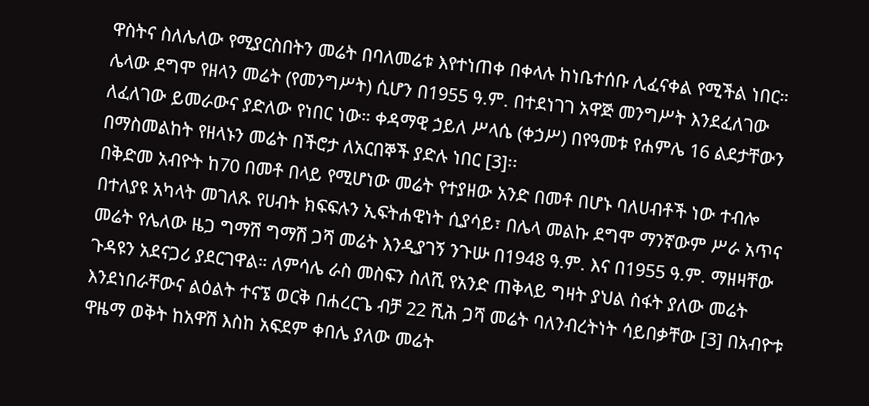ዋስትና ስለሌለው የሚያርስበትን መሬት በባለመሬቱ እየተነጠቀ በቀላሉ ከነቤተሰቡ ሊፈናቀል የሚችል ነበር። ሌላው ደግሞ የዘላን መሬት (የመንግሥት) ሲሆን በ1955 ዓ.ም. በተደነገገ አዋጅ መንግሥት እንደፈለገው ለፈለገው ይመራውና ያድለው የነበር ነው። ቀዳማዊ ኃይለ ሥላሴ (ቀኃሥ) በየዓመቱ የሐምሌ 16 ልደታቸውን በማስመልከት የዘላኑን መሬት በችሮታ ለአርበኞች ያድሉ ነበር [3]፡፡
በቅድመ አብዮት ከ70 በመቶ በላይ የሚሆነው መሬት የተያዘው አንድ በመቶ በሆኑ ባለሀብቶች ነው ተብሎ በተለያዩ አካላት መገለጹ የሀብት ክፍፍሉን ኢፍትሐዊነት ሲያሳይ፣ በሌላ መልኩ ደግሞ ማንኛውም ሥራ አጥና መሬት የሌለው ዜጋ ግማሽ ግማሽ ጋሻ መሬት እንዲያገኝ ንጉሡ በ1948 ዓ.ም. እና በ1955 ዓ.ም. ማዘዛቸው ጉዳዩን አደናጋሪ ያደርገዋል። ለምሳሌ ራስ መስፍን ስለሺ የአንድ ጠቅላይ ግዛት ያህል ስፋት ያለው መሬት እንደነበራቸውና ልዕልት ተናኜ ወርቅ በሐረርጌ ብቻ 22 ሺሕ ጋሻ መሬት ባለንብረትነት ሳይበቃቸው [3] በአብዮቱ ዋዜማ ወቅት ከአዋሽ እስከ አፍደም ቀበሌ ያለው መሬት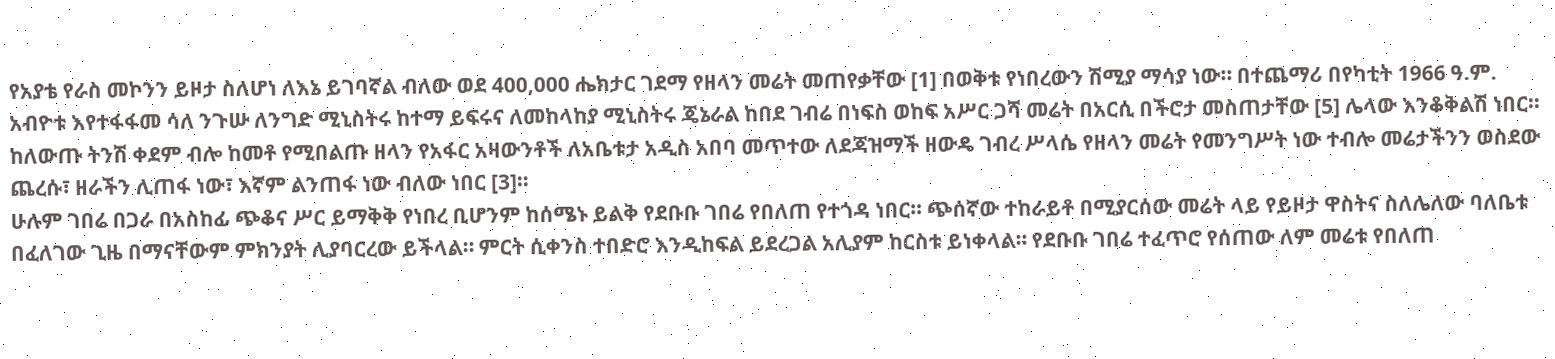የአያቴ የራስ መኮንን ይዞታ ስለሆነ ለእኔ ይገባኛል ብለው ወደ 400,000 ሔክታር ገደማ የዘላን መሬት መጠየቃቸው [1] በወቅቱ የነበረውን ሽሚያ ማሳያ ነው። በተጨማሪ በየካቲት 1966 ዓ.ም. አብዮቱ እየተፋፋመ ሳለ ንጉሡ ለንግድ ሚኒስትሩ ከተማ ይፍሩና ለመከላከያ ሚኒስትሩ ጄኔራል ከበደ ገብሬ በነፍስ ወከፍ አሥር ጋሻ መሬት በአርሲ በችሮታ መስጠታቸው [5] ሌላው እንቆቅልሽ ነበር።
ከለውጡ ትንሽ ቀደም ብሎ ከመቶ የሚበልጡ ዘላን የአፋር አዛውንቶች ለአቤቱታ አዲስ አበባ መጥተው ለደጃዝማች ዘውዴ ገብረ ሥላሴ የዘላን መሬት የመንግሥት ነው ተብሎ መሬታችንን ወስደው ጨረሱ፣ ዘራችን ሊጠፋ ነው፣ እኛም ልንጠፋ ነው ብለው ነበር [3]።
ሁሉም ገበሬ በጋራ በአስከፊ ጭቆና ሥር ይማቅቅ የነበረ ቢሆንም ከሰሜኑ ይልቅ የደቡቡ ገበሬ የበለጠ የተጎዳ ነበር። ጭሰኛው ተከራይቶ በሚያርሰው መሬት ላይ የይዞታ ዋስትና ስለሌለው ባለቤቱ በፈለገው ጊዜ በማናቸውም ምክንያት ሊያባርረው ይችላል። ምርት ሲቀንስ ተበድሮ እንዲከፍል ይደረጋል አሊያም ከርስቱ ይነቀላል። የደቡቡ ገበሬ ተፈጥሮ የሰጠው ለም መሬቱ የበለጠ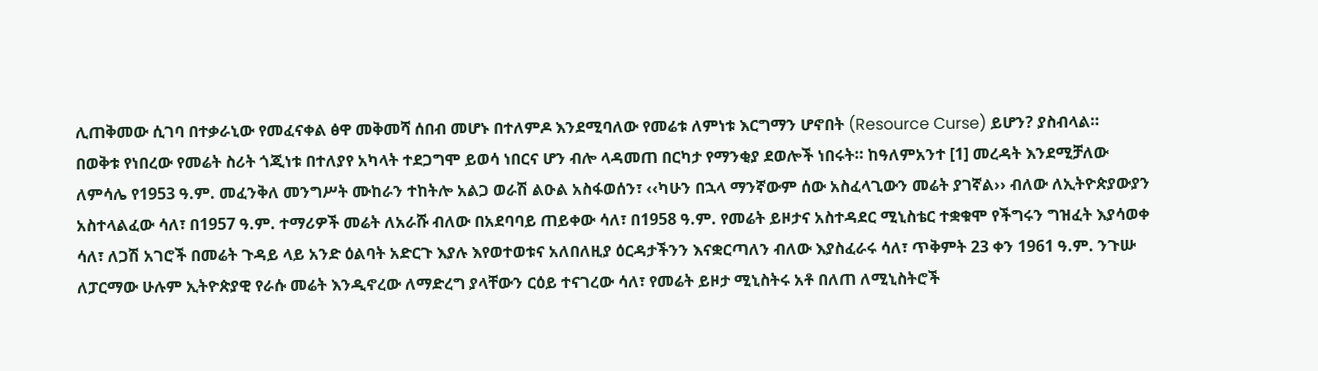ሊጠቅመው ሲገባ በተቃራኒው የመፈናቀል ፅዋ መቅመሻ ሰበብ መሆኑ በተለምዶ እንደሚባለው የመሬቱ ለምነቱ እርግማን ሆኖበት (Resource Curse) ይሆን? ያስብላል።
በወቅቱ የነበረው የመሬት ስሪት ጎጂነቱ በተለያየ አካላት ተደጋግሞ ይወሳ ነበርና ሆን ብሎ ላዳመጠ በርካታ የማንቂያ ደወሎች ነበሩት። ከዓለምአንተ [1] መረዳት እንደሚቻለው ለምሳሌ የ1953 ዓ.ም. መፈንቅለ መንግሥት ሙከራን ተከትሎ አልጋ ወራሽ ልዑል አስፋወሰን፣ ‹‹ካሁን በኋላ ማንኛውም ሰው አስፈላጊውን መሬት ያገኛል›› ብለው ለኢትዮጵያውያን አስተላልፈው ሳለ፣ በ1957 ዓ.ም. ተማሪዎች መሬት ለአራሹ ብለው በአደባባይ ጠይቀው ሳለ፣ በ1958 ዓ.ም. የመሬት ይዞታና አስተዳደር ሚኒስቴር ተቋቁሞ የችግሩን ግዝፈት እያሳወቀ ሳለ፣ ለጋሽ አገሮች በመሬት ጉዳይ ላይ አንድ ዕልባት አድርጉ እያሉ እየወተወቱና አለበለዚያ ዕርዳታችንን እናቋርጣለን ብለው እያስፈራሩ ሳለ፣ ጥቅምት 23 ቀን 1961 ዓ.ም. ንጉሡ ለፓርማው ሁሉም ኢትዮጵያዊ የራሱ መሬት እንዲኖረው ለማድረግ ያላቸውን ርዕይ ተናገረው ሳለ፣ የመሬት ይዞታ ሚኒስትሩ አቶ በለጠ ለሚኒስትሮች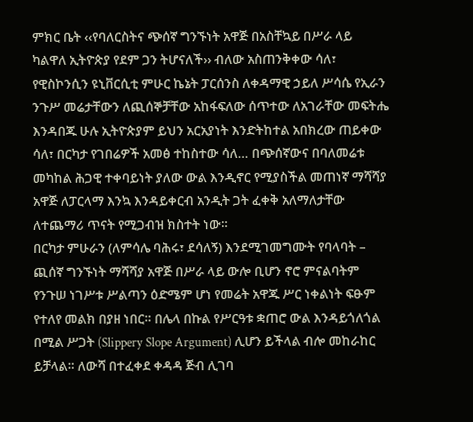ምክር ቤት ‹‹የባለርስትና ጭሰኛ ግንኙነት አዋጅ በአስቸኳይ በሥራ ላይ ካልዋለ ኢትዮጵያ የደም ጋን ትሆናለች›› ብለው አስጠንቅቀው ሳለ፣ የዊስኮንሲን ዩኒቨርሲቲ ምሁር ኬኔት ፓርሰንስ ለቀዳማዊ ኃይለ ሥሳሴ የኢራን ንጉሥ መሬታቸውን ለጪሰኞቻቸው አከፋፍለው ሰጥተው ለአገራቸው መፍትሔ እንዳበጁ ሁሉ ኢትዮጵያም ይህን አርአያነት እንድትከተል አበክረው ጠይቀው ሳለ፣ በርካታ የገበሬዎች አመፅ ተከስተው ሳለ… በጭሰኛውና በባለመሬቱ መካከል ሕጋዊ ተቀባይነት ያለው ውል እንዲኖር የሚያስችል መጠነኛ ማሻሻያ አዋጅ ለፓርላማ እንኳ እንዳይቀርብ አንዲት ጋት ፈቀቅ አለማለታቸው ለተጨማሪ ጥናት የሚጋብዝ ክስተት ነው።
በርካታ ምሁራን (ለምሳሌ ባሕሩ፣ ደሳለኝ) እንደሚገመግሙት የባላባት – ጪሰኛ ግንኙነት ማሻሻያ አዋጅ በሥራ ላይ ውሎ ቢሆን ኖሮ ምናልባትም የንጉሠ ነገሥቱ ሥልጣን ዕድሜም ሆነ የመሬት አዋጁ ሥር ነቀልነት ፍፁም የተለየ መልክ በያዘ ነበር። በሌላ በኩል የሥርዓቱ ቋጠሮ ውል እንዳይጎለጎል በሚል ሥጋት (Slippery Slope Argument) ሊሆን ይችላል ብሎ መከራከር ይቻላል። ለውሻ በተፈቀደ ቀዳዳ ጅብ ሊገባ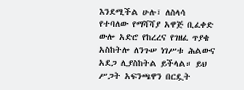እንደሚችል ሁሉ፣ ለስላሳ የተባለው የማሻሻያ አዋጅ ቢፈቀድ ውሎ አድሮ የከረረና የገዘፈ ጥያቄ አስከትሎ ለንጉሠ ነገሥቱ ሕልውና አደጋ ሊያስከትል ይችላል። ይህ ሥጋት አፍንጫዋን በርዷት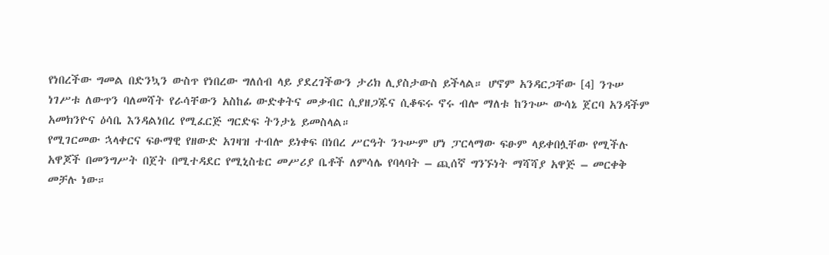የነበረችው ግመል በድንኳን ውስጥ የነበረው ግለሰብ ላይ ያደረገችውን ታሪክ ሊያስታውስ ይችላል። ሆኖም አንዳርጋቸው [4] ንጉሠ ነገሥቱ ለውጥን ባለመሻት የራሳቸውን አስከፊ ውድቀትና መቃብር ሲያዘጋጁና ሲቆፍሩ ኖሩ ብሎ ማለቱ ከንጉሡ ውሳኔ ጀርባ አንዳችም አመክንዮና ዕሳቤ እንዳልነበረ የሚፈርጅ ግርድፍ ትንታኔ ይመስላል።
የሚገርመው ኋላቀርና ፍፁማዊ የዘውድ አገዛዝ ተብሎ ይነቀፍ በነበረ ሥርዓት ንጉሡም ሆነ ፓርላማው ፍፁም ላይቀበሏቸው የሚችሉ አዋጆች በመንግሥት በጀት በሚተዳደር የሚኒስቴር መሥሪያ ቤቶች ለምሳሌ የባላባት – ጪሰኛ ግንኙነት ማሻሻያ አዋጅ – መርቀቅ መቻሉ ነው።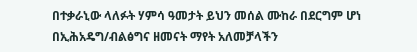በተቃራኒው ላለፉት ሃምሳ ዓመታት ይህን መሰል ሙከራ በደርግም ሆነ በኢሕአዴግ/ብልፅግና ዘመናት ማየት አለመቻላችን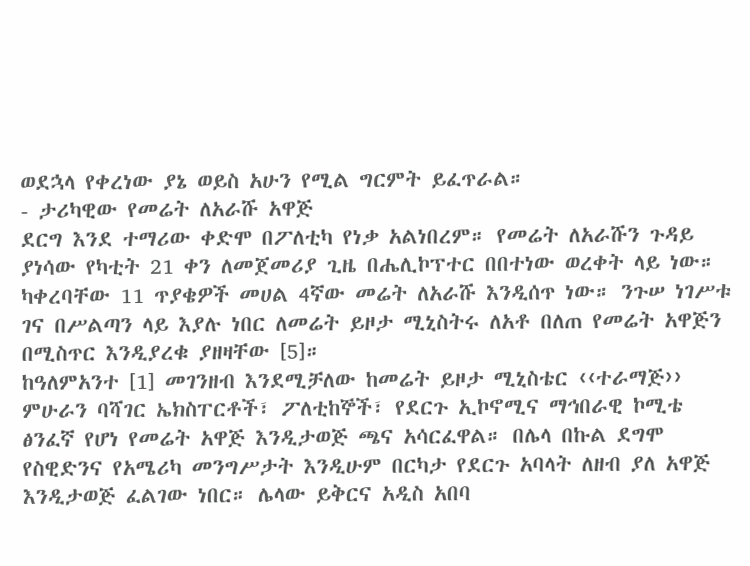ወደኋላ የቀረነው ያኔ ወይስ አሁን የሚል ግርምት ይፈጥራል።
- ታሪካዊው የመሬት ለአራሹ አዋጅ
ደርግ እንደ ተማሪው ቀድሞ በፖለቲካ የነቃ አልነበረም። የመሬት ለአራሹን ጉዳይ ያነሳው የካቲት 21 ቀን ለመጀመሪያ ጊዜ በሔሊኮፕተር በበተነው ወረቀት ላይ ነው። ካቀረባቸው 11 ጥያቄዎች መሀል 4ኛው መሬት ለአራሹ እንዲሰጥ ነው። ንጉሠ ነገሥቱ ገና በሥልጣን ላይ እያሉ ነበር ለመሬት ይዞታ ሚኒስትሩ ለአቶ በለጠ የመሬት አዋጅን በሚስጥር እንዲያረቁ ያዘዛቸው [5]።
ከዓለምአንተ [1] መገንዘብ እንደሚቻለው ከመሬት ይዞታ ሚኒስቴር ‹‹ተራማጅ›› ምሁራን ባሻገር ኤክስፐርቶች፣ ፖለቲከኞች፣ የደርጉ ኢኮኖሚና ማኅበራዊ ኮሚቴ ፅንፈኛ የሆነ የመሬት አዋጅ እንዲታወጅ ጫና አሳርፈዋል። በሌላ በኩል ደግሞ የስዊድንና የአሜሪካ መንግሥታት እንዲሁም በርካታ የደርጉ አባላት ለዘብ ያለ አዋጅ እንዲታወጅ ፈልገው ነበር። ሌላው ይቅርና አዲስ አበባ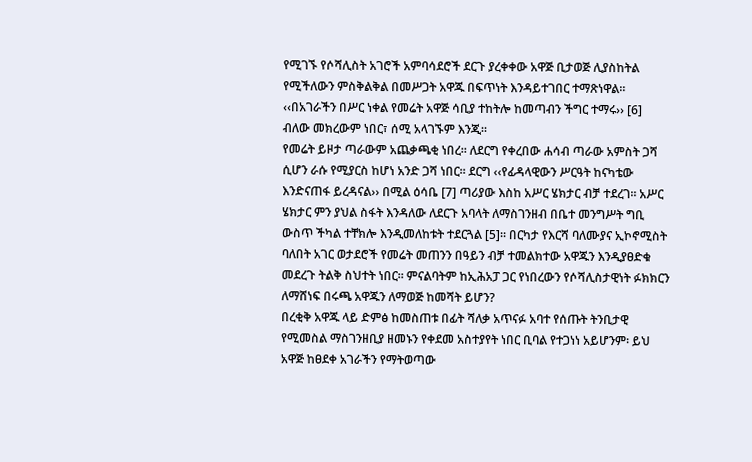የሚገኙ የሶሻሊስት አገሮች አምባሳደሮች ደርጉ ያረቀቀው አዋጅ ቢታወጅ ሊያስከትል የሚችለውን ምስቅልቅል በመሥጋት አዋጁ በፍጥነት እንዳይተገበር ተማጽነዋል። ‹‹በአገራችን በሥር ነቀል የመሬት አዋጅ ሳቢያ ተከትሎ ከመጣብን ችግር ተማሩ›› [6] ብለው መክረውም ነበር፣ ሰሚ አላገኙም እንጂ።
የመሬት ይዞታ ጣራውም አጨቃጫቂ ነበረ። ለደርግ የቀረበው ሐሳብ ጣራው አምስት ጋሻ ሲሆን ራሱ የሚያርስ ከሆነ አንድ ጋሻ ነበር። ደርግ ‹‹የፊዳላዊውን ሥርዓት ከናካቴው እንድናጠፋ ይረዳናል›› በሚል ዕሳቤ [7] ጣሪያው እስከ አሥር ሄክታር ብቻ ተደረገ። አሥር ሄክታር ምን ያህል ስፋት እንዳለው ለደርጉ አባላት ለማስገንዘብ በቤተ መንግሥት ግቢ ውስጥ ችካል ተቸክሎ እንዲመለከቱት ተደርጓል [5]። በርካታ የእርሻ ባለሙያና ኢኮኖሚስት ባለበት አገር ወታደሮች የመሬት መጠንን በዓይን ብቻ ተመልክተው አዋጁን እንዲያፀድቁ መደረጉ ትልቅ ስህተት ነበር። ምናልባትም ከኢሕአፓ ጋር የነበረውን የሶሻሊስታዊነት ፉክክርን ለማሸነፍ በሩጫ አዋጁን ለማወጅ ከመሻት ይሆን?
በረቂቅ አዋጁ ላይ ድምፅ ከመስጠቱ በፊት ሻለቃ አጥናፉ አባተ የሰጡት ትንቢታዊ የሚመስል ማስገንዘቢያ ዘመኑን የቀደመ አስተያየት ነበር ቢባል የተጋነነ አይሆንም፡ ይህ አዋጅ ከፀደቀ አገራችን የማትወጣው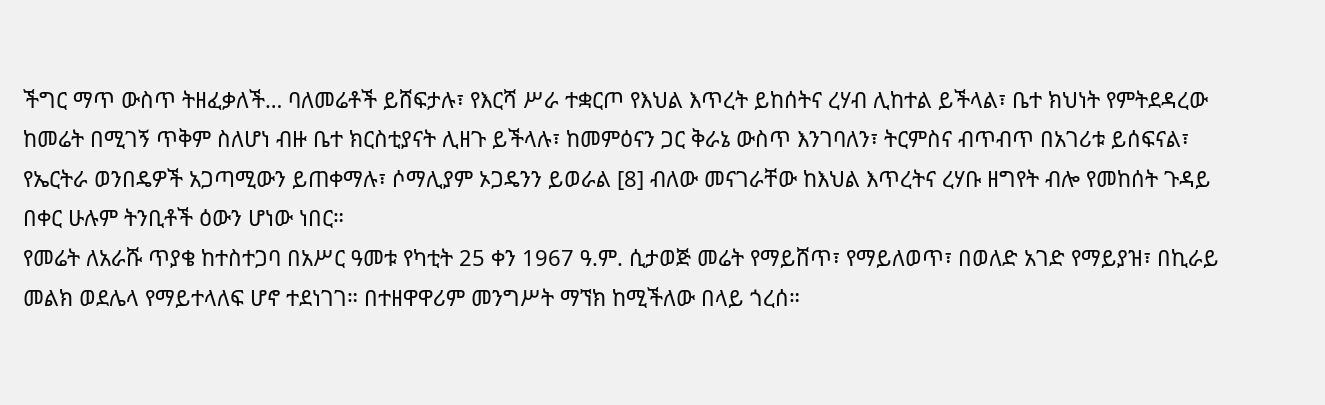ችግር ማጥ ውስጥ ትዘፈቃለች… ባለመሬቶች ይሸፍታሉ፣ የእርሻ ሥራ ተቋርጦ የእህል እጥረት ይከሰትና ረሃብ ሊከተል ይችላል፣ ቤተ ክህነት የምትደዳረው ከመሬት በሚገኝ ጥቅም ስለሆነ ብዙ ቤተ ክርስቲያናት ሊዘጉ ይችላሉ፣ ከመምዕናን ጋር ቅራኔ ውስጥ እንገባለን፣ ትርምስና ብጥብጥ በአገሪቱ ይሰፍናል፣ የኤርትራ ወንበዴዎች አጋጣሚውን ይጠቀማሉ፣ ሶማሊያም ኦጋዴንን ይወራል [8] ብለው መናገራቸው ከእህል እጥረትና ረሃቡ ዘግየት ብሎ የመከሰት ጉዳይ በቀር ሁሉም ትንቢቶች ዕውን ሆነው ነበር።
የመሬት ለአራሹ ጥያቄ ከተስተጋባ በአሥር ዓመቱ የካቲት 25 ቀን 1967 ዓ.ም. ሲታወጅ መሬት የማይሸጥ፣ የማይለወጥ፣ በወለድ አገድ የማይያዝ፣ በኪራይ መልክ ወደሌላ የማይተላለፍ ሆኖ ተደነገገ። በተዘዋዋሪም መንግሥት ማኘክ ከሚችለው በላይ ጎረሰ።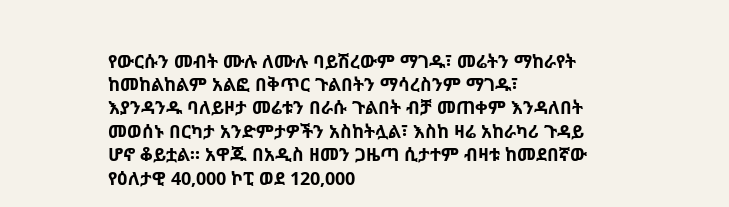የውርሱን መብት ሙሉ ለሙሉ ባይሽረውም ማገዱ፣ መሬትን ማከራየት ከመከልከልም አልፎ በቅጥር ጉልበትን ማሳረስንም ማገዱ፣ እያንዳንዱ ባለይዞታ መሬቱን በራሱ ጉልበት ብቻ መጠቀም እንዳለበት መወሰኑ በርካታ አንድምታዎችን አስከትሏል፣ እስከ ዛሬ አከራካሪ ጉዳይ ሆኖ ቆይቷል። አዋጁ በአዲስ ዘመን ጋዜጣ ሲታተም ብዛቱ ከመደበኛው የዕለታዊ 40,000 ኮፒ ወደ 120,000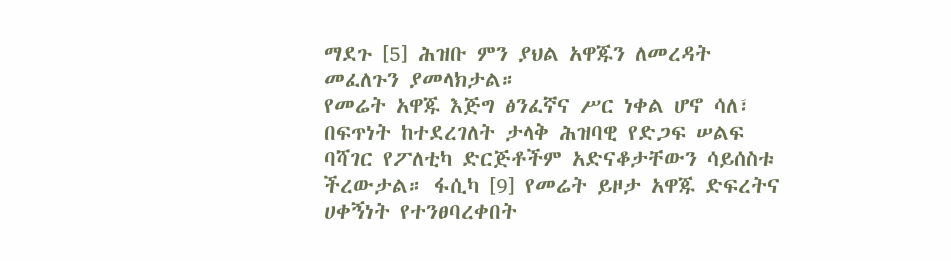ማደጉ [5] ሕዝቡ ምን ያህል አዋጁን ለመረዳት መፈለጉን ያመላክታል።
የመሬት አዋጁ እጅግ ፅንፈኛና ሥር ነቀል ሆኖ ሳለ፣ በፍጥነት ከተደረገለት ታላቅ ሕዝባዊ የድጋፍ ሠልፍ ባሻገር የፖለቲካ ድርጅቶችም አድናቆታቸውን ሳይሰስቱ ችረውታል። ፋሲካ [9] የመሬት ይዞታ አዋጁ ድፍረትና ሀቀኝነት የተንፀባረቀበት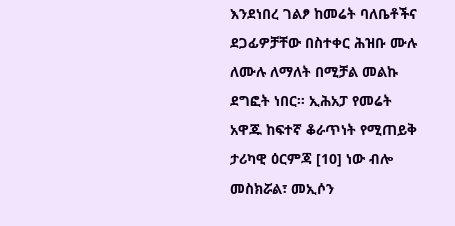እንደነበረ ገልፆ ከመሬት ባለቤቶችና ደጋፊዎቻቸው በስተቀር ሕዝቡ ሙሉ ለሙሉ ለማለት በሚቻል መልኩ ደግፎት ነበር። ኢሕአፓ የመሬት አዋጁ ከፍተኛ ቆራጥነት የሚጠይቅ ታሪካዊ ዕርምጃ [10] ነው ብሎ መስክሯል፣ መኢሶን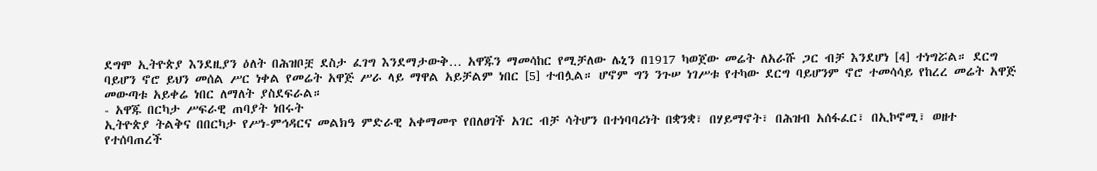ደግሞ ኢትዮጵያ እንደዚያን ዕለት በሕዝቦቿ ደስታ ፈገግ እንደማታውቅ… አዋጁን ማመሳከር የሚቻለው ሌኒን በ1917 ካወጀው መሬት ለአራሹ ጋር ብቻ እንደሆነ [4] ተነግሯል። ደርግ ባይሆን ኖሮ ይህን መሰል ሥር ነቀል የመሬት አዋጅ ሥራ ላይ ማዋል አይቻልም ነበር [5] ተብሏል። ሆኖም ግን ንጉሠ ነገሥቱ የተካው ደርግ ባይሆንም ኖሮ ተመሳሳይ የከረረ መሬት አዋጅ መውጣቱ አይቀሬ ነበር ለማለት ያስደፍራል።
- አዋጁ በርካታ ሥፍራዊ ጠባያት ነበሩት
ኢትዮጵያ ትልቅና በበርካታ የሥነ-ምኅዳርና መልክዓ ምድራዊ አቀማመጥ የበለፀገች አገር ብቻ ሳትሆን በተነባባሪነት በቋንቋ፣ በሃይማኖት፣ በሕዝብ አሰፋፈር፣ በኢኮኖሚ፣ ወዘተ የተሰባጠረች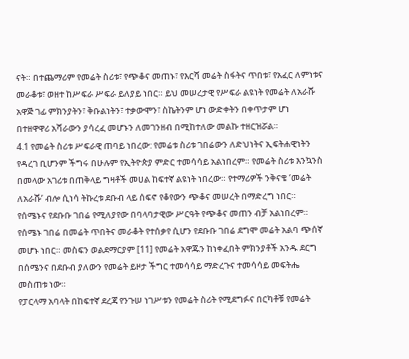ናት። በተጨማሪም የመሬት ስሪቱ፣ የጭቆና መጠኑ፣ የእርሻ መሬት ስፋትና ጥበቱ፣ የአፈር ለምነቱና መራቆቱ፣ ወዘተ ከሥፍራ ሥፍራ ይለያይ ነበር። ይህ መሠረታዊ የሥፍራ ልዩነት የመሬት ለአራሹ አዋጅ ገፊ ምክንያትን፣ ቅቡልነትን፣ ተቃውሞን፣ ስኬትንም ሆነ ውድቀትን በቀጥታም ሆነ በተዘዋዋሪ አሻራውን ያሳረፈ መሆኑን ለመገንዘብ በሚከተለው መልኩ ተዘርዝሯል።
4.1 የመሬት ስሪቱ ሥፍራዊ ጠባይ ነበረው: የመሬቱ ስሪቱ ገበሬውን ለድህነትና ኢፍትሐዊነትን የዳረገ ቢሆንም ችግሩ በሁሉም የኢትዮጵያ ምድር ተመሳሳይ አልነበረም። የመሬት ስሪቱ እንኳንስ በመላው አገሪቱ በጠቅላይ ግዛቶች መሀል ከፍተኛ ልዩነት ነበረው። የተማሪዎች ንቅናቄ ‘መሬት ለአራሹ’ ብሎ ሲነሳ ትኩረቱ ደቡብ ላይ ሰፍኖ የቆየውን ጭቆና መሠረት በማድረግ ነበር። የሰሜኑና የደቡቡ ገበሬ የሚለያየው በባላባታዊው ሥርዓት የጭቆና መጠን ብቻ አልነበረም። የሰሜኑ ገበሬ በመሬት ጥበትና መራቆት የተሰቃየ ሲሆን የደቡቡ ገበሬ ደግሞ መሬት አልባ ጭሰኛ መሆኑ ነበር። መስፍን ወልደማርያም [11] የመሬት አዋጁን ከነቀፈበት ምክንያቶች አንዱ ደርግ በሰሜንና በደቡብ ያለውን የመሬት ይዞታ ችግር ተመሳሳይ ማድረጉና ተመሳሳይ መፍትሔ መስጠቱ ነው።
የፓርላማ አባላት በከፍተኛ ደረጃ የንጉሠ ነገሥቱን የመሬት ስሪት የሚደግፉና በርካቶቹ የመሬት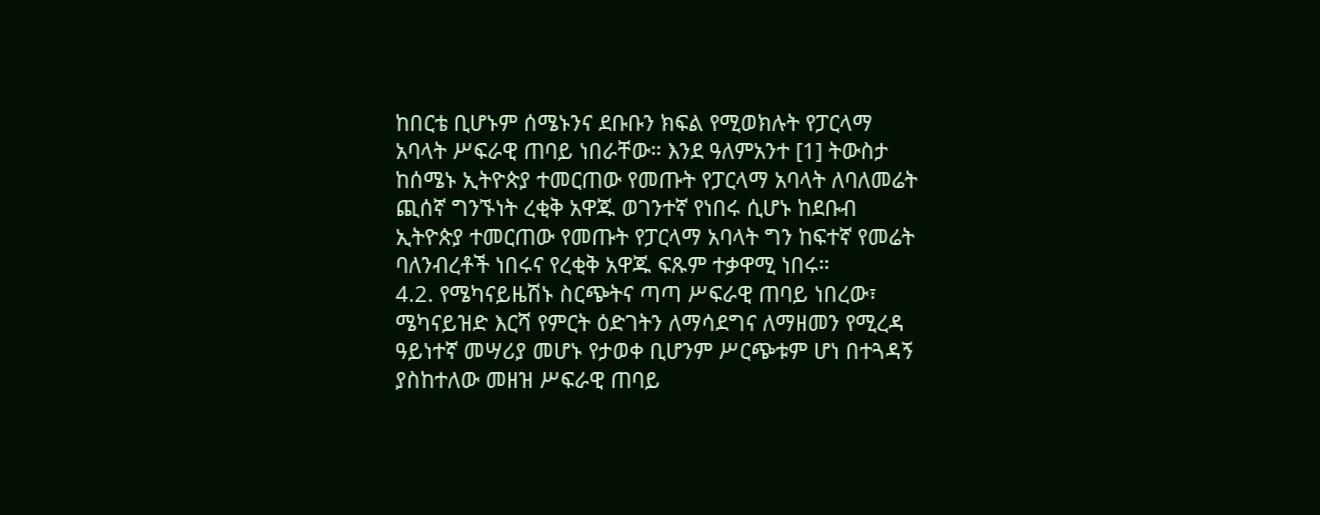ከበርቴ ቢሆኑም ሰሜኑንና ደቡቡን ክፍል የሚወክሉት የፓርላማ አባላት ሥፍራዊ ጠባይ ነበራቸው። እንደ ዓለምአንተ [1] ትውስታ ከሰሜኑ ኢትዮጵያ ተመርጠው የመጡት የፓርላማ አባላት ለባለመሬት ጪሰኛ ግንኙነት ረቂቅ አዋጁ ወገንተኛ የነበሩ ሲሆኑ ከደቡብ ኢትዮጵያ ተመርጠው የመጡት የፓርላማ አባላት ግን ከፍተኛ የመሬት ባለንብረቶች ነበሩና የረቂቅ አዋጁ ፍጹም ተቃዋሚ ነበሩ።
4.2. የሜካናይዜሽኑ ስርጭትና ጣጣ ሥፍራዊ ጠባይ ነበረው፣ ሜካናይዝድ እርሻ የምርት ዕድገትን ለማሳደግና ለማዘመን የሚረዳ ዓይነተኛ መሣሪያ መሆኑ የታወቀ ቢሆንም ሥርጭቱም ሆነ በተጓዳኝ ያስከተለው መዘዝ ሥፍራዊ ጠባይ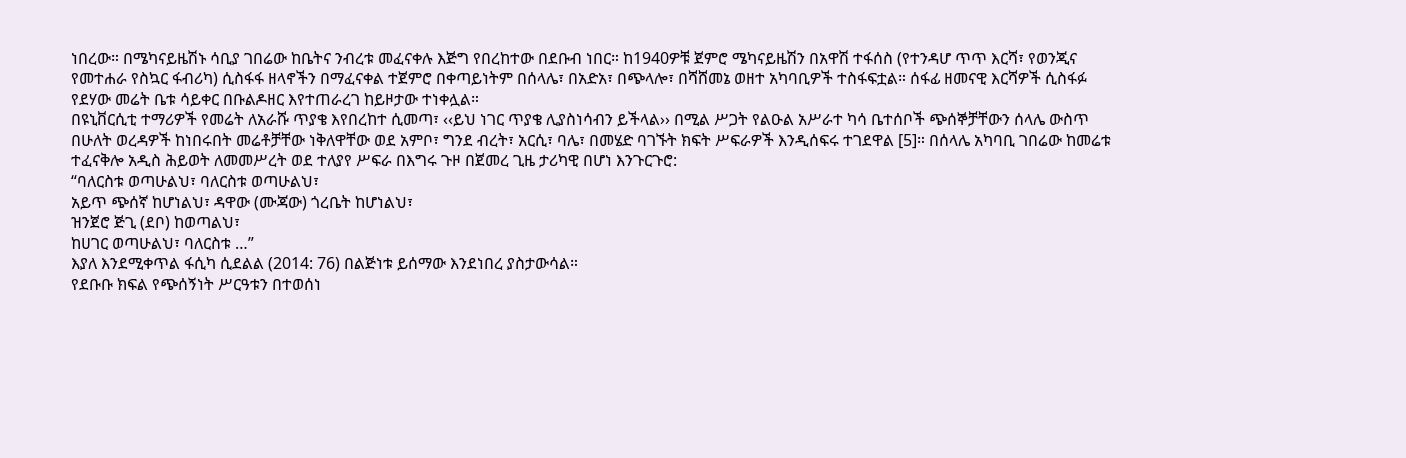ነበረው። በሜካናይዜሽኑ ሳቢያ ገበሬው ከቤትና ንብረቱ መፈናቀሉ እጅግ የበረከተው በደቡብ ነበር። ከ1940ዎቹ ጀምሮ ሜካናይዜሽን በአዋሽ ተፋሰስ (የተንዳሆ ጥጥ እርሻ፣ የወንጂና የመተሐራ የስኳር ፋብሪካ) ሲስፋፋ ዘላኖችን በማፈናቀል ተጀምሮ በቀጣይነትም በሰላሌ፣ በአድአ፣ በጭላሎ፣ በሻሸመኔ ወዘተ አካባቢዎች ተስፋፍቷል። ሰፋፊ ዘመናዊ እርሻዎች ሲስፋፉ የደሃው መሬት ቤቱ ሳይቀር በቡልዶዘር እየተጠራረገ ከይዞታው ተነቀሏል።
በዩኒቨርሲቲ ተማሪዎች የመሬት ለአራሹ ጥያቄ እየበረከተ ሲመጣ፣ ‹‹ይህ ነገር ጥያቄ ሊያስነሳብን ይችላል›› በሚል ሥጋት የልዑል አሥራተ ካሳ ቤተሰቦች ጭሰኞቻቸውን ሰላሌ ውስጥ በሁለት ወረዳዎች ከነበሩበት መሬቶቻቸው ነቅለዋቸው ወደ አምቦ፣ ግንደ ብረት፣ አርሲ፣ ባሌ፣ በመሄድ ባገኙት ክፍት ሥፍራዎች እንዲሰፍሩ ተገደዋል [5]። በሰላሌ አካባቢ ገበሬው ከመሬቱ ተፈናቅሎ አዲስ ሕይወት ለመመሥረት ወደ ተለያየ ሥፍራ በእግሩ ጉዞ በጀመረ ጊዜ ታሪካዊ በሆነ እንጉርጉሮ:
“ባለርስቱ ወጣሁልህ፣ ባለርስቱ ወጣሁልህ፣
አይጥ ጭሰኛ ከሆነልህ፣ ዳዋው (ሙጃው) ጎረቤት ከሆነልህ፣
ዝንጀሮ ጅጊ (ደቦ) ከወጣልህ፣
ከሀገር ወጣሁልህ፣ ባለርስቱ …”
እያለ እንደሚቀጥል ፋሲካ ሲደልል (2014: 76) በልጅነቱ ይሰማው እንደነበረ ያስታውሳል።
የደቡቡ ክፍል የጭሰኝነት ሥርዓቱን በተወሰነ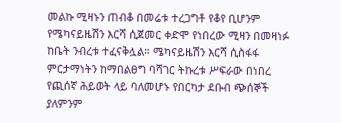መልኩ ሚዛኑን ጠብቆ በመሬቱ ተረጋግቶ የቆየ ቢሆንም የሜካናይዜሽን እርሻ ሲጀመር ቀድሞ የነበረው ሚዛን በመዛነፉ ከቤት ንብረቱ ተፈናቅሏል። ሜካናይዜሽን እርሻ ሲስፋፋ ምርታማነትን ከማበልፀግ ባሻገር ትኩረቱ ሥፍራው በነበረ የጪሰኛ ሕይወት ላይ ባለመሆኑ የበርካታ ደቡብ ጭሰኞች ያለምንም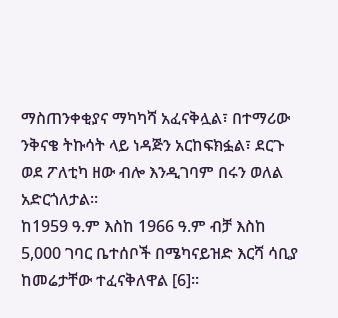ማስጠንቀቂያና ማካካሻ አፈናቅሏል፣ በተማሪው ንቅናቄ ትኩሳት ላይ ነዳጅን አርከፍክፏል፣ ደርጉ ወደ ፖለቲካ ዘው ብሎ እንዲገባም በሩን ወለል አድርጎለታል።
ከ1959 ዓ.ም እስከ 1966 ዓ.ም ብቻ እስከ 5,000 ገባር ቤተሰቦች በሜካናይዝድ እርሻ ሳቢያ ከመሬታቸው ተፈናቅለዋል [6]።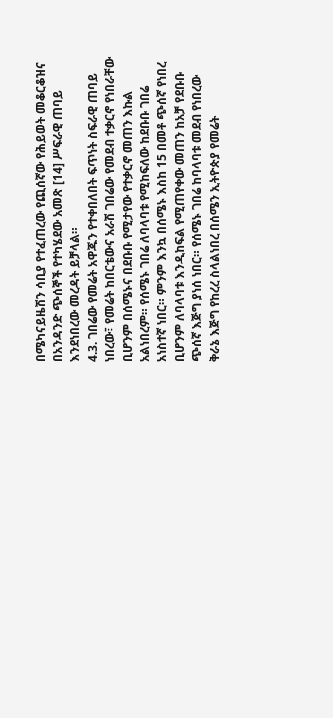በሜካናይዜሽን ሳቢያ የተፈጠረው የጪሰኛው የሕይወት መቆርቆዝና በአንዳንድ ጭሰኞች የተካሄደው አመጽ [14] ሥፍራዊ ጠባይ እንደነበረው መረዳት ይቻላል።
4.3. ገበሬው የመሬት አዋጁን የተቀበለበት ፍጥነት ስፍራዊ ጠባይ ነበረው፣ የመሬት ከበርቴውና አራሽ ገበሬው የመደብ ተቃርኖ የነበራቸው ቢሆንም በሰሜኑና በደቡቡ የሚታየው የተቃርኖ መጠን እኩል አልነበረም። የሰሜኑ ገበሬ ለባላባቱ የሚከፍለው ከደቡቡ ገበሬ አነስተኛ ነበር። ምንም እንኳ በሰሜኑ እስከ 15 በመቶ ጭሰኛ የነበረ ቢሆንም ለባላባቱ እንዲከፍል የሚጠየቀው መጠን ከአቻ የደቡቡ ጭሰኛ እጅግ ያነሰ ነበር። የሰሜኑ ገበሬ ከባላባቱ መደብ የነበረው ቅራኔ እጅግ የከረረ ስላልነበረ በሰሜን ኢትዮጵያ የመሬት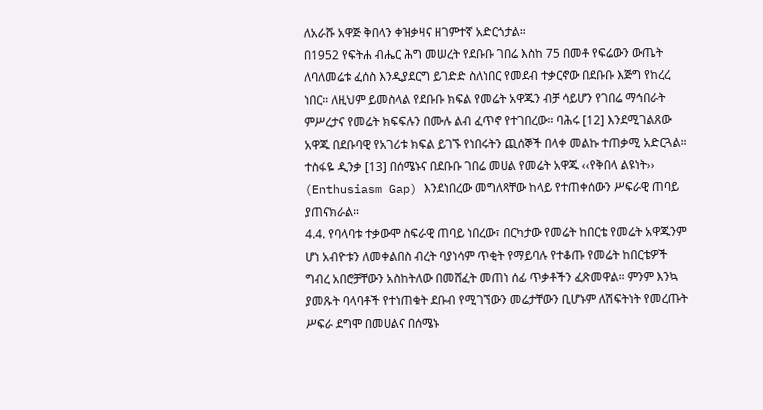ለአራሹ አዋጅ ቅበላን ቀዝቃዛና ዘገምተኛ አድርጎታል።
በ1952 የፍትሐ ብሔር ሕግ መሠረት የደቡቡ ገበሬ እስከ 75 በመቶ የፍሬውን ውጤት ለባለመሬቱ ፈሰስ እንዲያደርግ ይገድድ ስለነበር የመደብ ተቃርኖው በደቡቡ እጅግ የከረረ ነበር። ለዚህም ይመስላል የደቡቡ ክፍል የመሬት አዋጁን ብቻ ሳይሆን የገበሬ ማኅበራት ምሥረታና የመሬት ክፍፍሉን በሙሉ ልብ ፈጥኖ የተገበረው። ባሕሩ [12] እንደሚገልጸው አዋጁ በደቡባዊ የአገሪቱ ክፍል ይገኙ የነበሩትን ጪሰኞች በላቀ መልኩ ተጠቃሚ አድርጓል። ተስፋዬ ዲንቃ [13] በሰሜኑና በደቡቡ ገበሬ መሀል የመሬት አዋጁ ‹‹የቅበላ ልዩነት›› (Enthusiasm Gap) እንደነበረው መግለጻቸው ከላይ የተጠቀሰውን ሥፍራዊ ጠባይ ያጠናክራል።
4.4. የባላባቱ ተቃውሞ ስፍራዊ ጠባይ ነበረው፣ በርካታው የመሬት ከበርቴ የመሬት አዋጁንም ሆነ አብዮቱን ለመቀልበስ ብረት ባያነሳም ጥቂት የማይባሉ የተቆጡ የመሬት ከበርቴዎች ግብረ አበሮቻቸውን አስከትለው በመሸፈት መጠነ ሰፊ ጥቃቶችን ፈጽመዋል። ምንም እንኳ ያመጹት ባላባቶች የተነጠቁት ደቡብ የሚገኘውን መሬታቸውን ቢሆኑም ለሽፍትነት የመረጡት ሥፍራ ደግሞ በመሀልና በሰሜኑ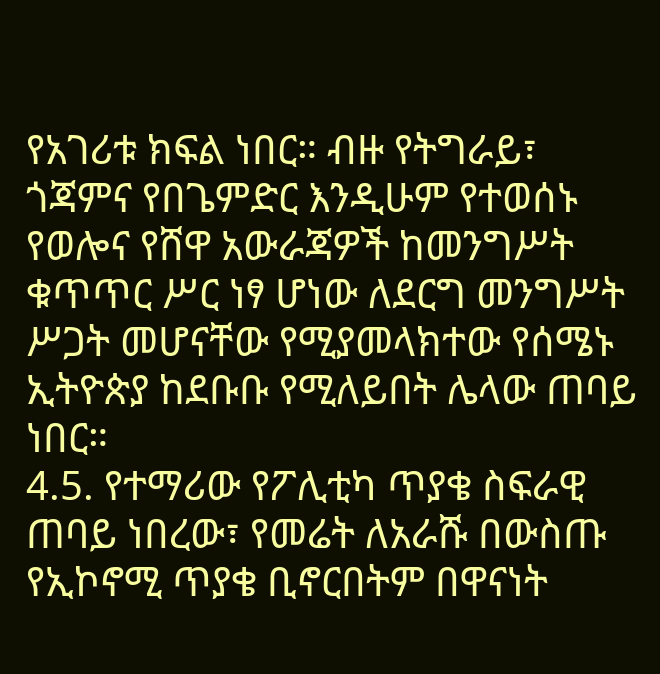የአገሪቱ ክፍል ነበር። ብዙ የትግራይ፣ ጎጃምና የበጌምድር እንዲሁም የተወሰኑ የወሎና የሸዋ አውራጃዎች ከመንግሥት ቁጥጥር ሥር ነፃ ሆነው ለደርግ መንግሥት ሥጋት መሆናቸው የሚያመላክተው የሰሜኑ ኢትዮጵያ ከደቡቡ የሚለይበት ሌላው ጠባይ ነበር።
4.5. የተማሪው የፖሊቲካ ጥያቄ ስፍራዊ ጠባይ ነበረው፣ የመሬት ለአራሹ በውስጡ የኢኮኖሚ ጥያቄ ቢኖርበትም በዋናነት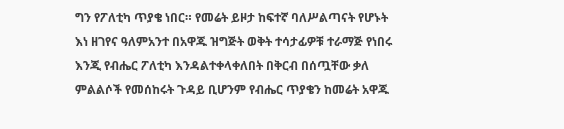ግን የፖለቲካ ጥያቄ ነበር። የመሬት ይዞታ ከፍተኛ ባለሥልጣናት የሆኑት እነ ዘገየና ዓለምአንተ በአዋጁ ዝግጅት ወቅት ተሳታፊዎቹ ተራማጅ የነበሩ እንጂ የብሔር ፖለቲካ እንዳልተቀላቀለበት በቅርብ በሰጧቸው ቃለ ምልልሶች የመሰከሩት ጉዳይ ቢሆንም የብሔር ጥያቄን ከመሬት አዋጁ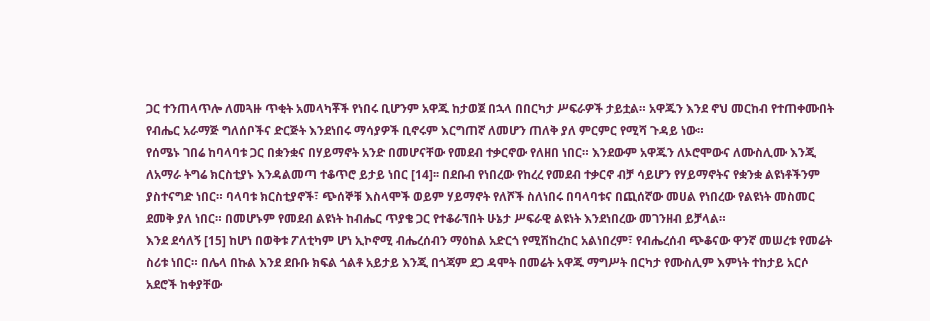ጋር ተንጠላጥሎ ለመጓዙ ጥቂት አመላካቾች የነበሩ ቢሆንም አዋጁ ከታወጀ በኋላ በበርካታ ሥፍራዎች ታይቷል። አዋጁን እንደ ኖህ መርከብ የተጠቀሙበት የብሔር አራማጅ ግለሰቦችና ድርጅት እንደነበሩ ማሳያዎች ቢኖሩም እርግጠኛ ለመሆን ጠለቅ ያለ ምርምር የሚሻ ጉዳይ ነው።
የሰሜኑ ገበሬ ከባላባቱ ጋር በቋንቋና በሃይማኖት አንድ በመሆናቸው የመደብ ተቃርኖው የለዘበ ነበር። እንደውም አዋጁን ለኦሮሞውና ለሙስሊሙ እንጂ ለአማራ ትግሬ ክርስቲያኑ እንዳልመጣ ተቆጥሮ ይታይ ነበር [14]፡፡ በደቡብ የነበረው የከረረ የመደብ ተቃርኖ ብቻ ሳይሆን የሃይማኖትና የቋንቋ ልዩነቶችንም ያስተናግድ ነበር። ባላባቱ ክርስቲያኖች፣ ጭሰኞቹ እስላሞች ወይም ሃይማኖት የለሾች ስለነበሩ በባላባቱና በጪሰኛው መሀል የነበረው የልዩነት መስመር ደመቅ ያለ ነበር። በመሆኑም የመደብ ልዩነት ከብሔር ጥያቄ ጋር የተቆራኘበት ሁኔታ ሥፍራዊ ልዩነት እንደነበረው መገንዘብ ይቻላል።
እንደ ደሳለኝ [15] ከሆነ በወቅቱ ፖለቲካም ሆነ ኢኮኖሚ ብሔረሰብን ማዕከል አድርጎ የሚሽከረከር አልነበረም፣ የብሔረሰብ ጭቆናው ዋንኛ መሠረቱ የመሬት ስሪቱ ነበር። በሌላ በኩል እንደ ደቡቡ ክፍል ጎልቶ አይታይ እንጂ በጎጃም ደጋ ዳሞት በመሬት አዋጁ ማግሥት በርካታ የሙስሊም እምነት ተከታይ አርሶ አደሮች ከቀያቸው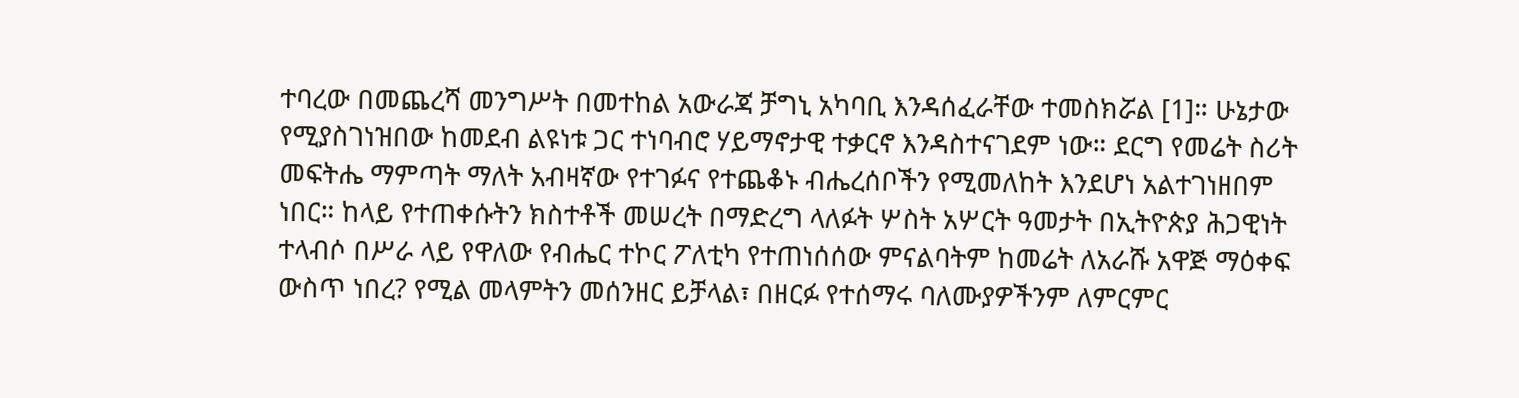ተባረው በመጨረሻ መንግሥት በመተከል አውራጃ ቻግኒ አካባቢ እንዳሰፈራቸው ተመስክሯል [1]። ሁኔታው የሚያስገነዝበው ከመደብ ልዩነቱ ጋር ተነባብሮ ሃይማኖታዊ ተቃርኖ እንዳስተናገደም ነው። ደርግ የመሬት ስሪት መፍትሔ ማምጣት ማለት አብዛኛው የተገፉና የተጨቆኑ ብሔረሰቦችን የሚመለከት እንደሆነ አልተገነዘበም ነበር። ከላይ የተጠቀሱትን ክስተቶች መሠረት በማድረግ ላለፉት ሦስት አሦርት ዓመታት በኢትዮጵያ ሕጋዊነት ተላብሶ በሥራ ላይ የዋለው የብሔር ተኮር ፖለቲካ የተጠነሰሰው ምናልባትም ከመሬት ለአራሹ አዋጅ ማዕቀፍ ውስጥ ነበረ? የሚል መላምትን መሰንዘር ይቻላል፣ በዘርፉ የተሰማሩ ባለሙያዎችንም ለምርምር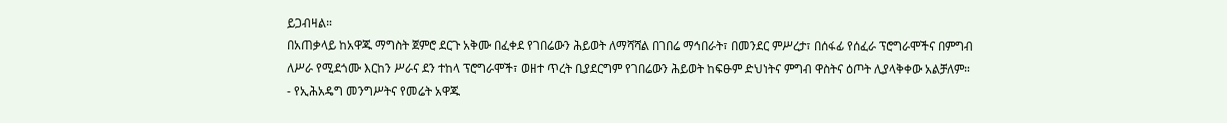ይጋብዛል።
በአጠቃላይ ከአዋጁ ማግስት ጀምሮ ደርጉ አቅሙ በፈቀደ የገበሬውን ሕይወት ለማሻሻል በገበሬ ማኅበራት፣ በመንደር ምሥረታ፣ በሰፋፊ የሰፈራ ፕሮግራሞችና በምግብ ለሥራ የሚደጎሙ እርከን ሥራና ደን ተከላ ፕሮግራሞች፣ ወዘተ ጥረት ቢያደርግም የገበሬውን ሕይወት ከፍፁም ድህነትና ምግብ ዋስትና ዕጦት ሊያላቅቀው አልቻለም።
- የኢሕአዴግ መንግሥትና የመሬት አዋጁ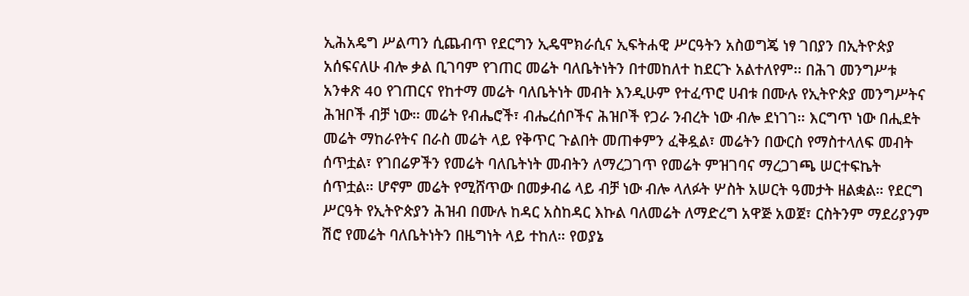ኢሕአዴግ ሥልጣን ሲጨብጥ የደርግን ኢዴሞክራሲና ኢፍትሐዊ ሥርዓትን አስወግጄ ነፃ ገበያን በኢትዮጵያ አሰፍናለሁ ብሎ ቃል ቢገባም የገጠር መሬት ባለቤትነትን በተመከለተ ከደርጉ አልተለየም፡፡ በሕገ መንግሥቱ አንቀጽ 40 የገጠርና የከተማ መሬት ባለቤትነት መብት እንዲሁም የተፈጥሮ ሀብቱ በሙሉ የኢትዮጵያ መንግሥትና ሕዝቦች ብቻ ነው። መሬት የብሔሮች፣ ብሔረሰቦችና ሕዝቦች የጋራ ንብረት ነው ብሎ ደነገገ። እርግጥ ነው በሒደት መሬት ማከራየትና በራስ መሬት ላይ የቅጥር ጉልበት መጠቀምን ፈቅዷል፣ መሬትን በውርስ የማስተላለፍ መብት ሰጥቷል፣ የገበሬዎችን የመሬት ባለቤትነት መብትን ለማረጋገጥ የመሬት ምዝገባና ማረጋገጫ ሠርተፍኬት ሰጥቷል። ሆኖም መሬት የሚሸጥው በመቃብሬ ላይ ብቻ ነው ብሎ ላለፉት ሦስት አሠርት ዓመታት ዘልቋል። የደርግ ሥርዓት የኢትዮጵያን ሕዝብ በሙሉ ከዳር አስከዳር እኩል ባለመሬት ለማድረግ አዋጅ አወጀ፣ ርስትንም ማደሪያንም ሽሮ የመሬት ባለቤትነትን በዜግነት ላይ ተከለ። የወያኔ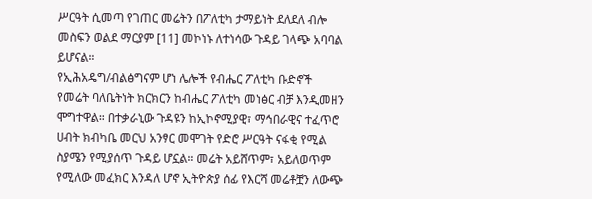ሥርዓት ሲመጣ የገጠር መሬትን በፖለቲካ ታማይነት ደለደለ ብሎ መስፍን ወልደ ማርያም [11] መኮነኑ ለተነሳው ጉዳይ ገላጭ አባባል ይሆናል።
የኢሕአዴግ/ብልፅግናም ሆነ ሌሎች የብሔር ፖለቲካ ቡድኖች የመሬት ባለቤትነት ክርክርን ከብሔር ፖለቲካ መነፅር ብቻ እንዲመዘን ሞግተዋል። በተቃራኒው ጉዳዩን ከኢኮኖሚያዊ፣ ማኅበራዊና ተፈጥሮ ሀብት ክብካቤ መርህ አንፃር መሞገት የድሮ ሥርዓት ናፋቂ የሚል ስያሜን የሚያሰጥ ጉዳይ ሆኗል። መሬት አይሸጥም፣ አይለወጥም የሚለው መፈክር እንዳለ ሆኖ ኢትዮጵያ ሰፊ የእርሻ መሬቶቿን ለውጭ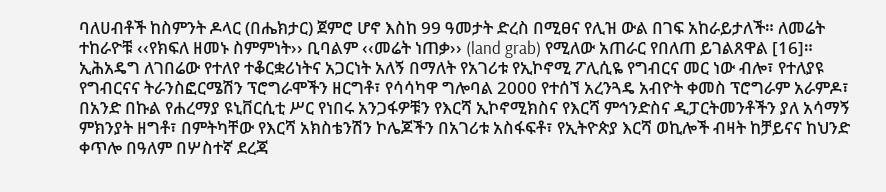ባለሀብቶች ከስምንት ዶላር (በሔክታር) ጀምሮ ሆኖ እስከ 99 ዓመታት ድረስ በሚፀና የሊዝ ውል በገፍ አከራይታለች። ለመሬት ተከራዮቹ ‹‹የክፍለ ዘመኑ ስምምነት›› ቢባልም ‹‹መሬት ነጠቃ›› (land grab) የሚለው አጠራር የበለጠ ይገልጸዋል [16]።
ኢሕአዴግ ለገበሬው የተለየ ተቆርቋሪነትና አጋርነት አለኝ በማለት የአገሪቱ የኢኮኖሚ ፖሊሲዬ የግብርና መር ነው ብሎ፣ የተለያዩ የግብርናና ትራንስፎርሜሽን ፕሮግራሞችን ዘርግቶ፣ የሳሳካዋ ግሎባል 2000 የተሰኘ አረንጓዴ አብዮት ቀመስ ፕሮግራም አራምዶ፣ በአንድ በኩል የሐረማያ ዩኒቨርሲቲ ሥር የነበሩ አንጋፋዎቹን የእርሻ ኢኮኖሚክስና የእርሻ ምኅንድስና ዲፓርትመንቶችን ያለ አሳማኝ ምክንያት ዘግቶ፣ በምትካቸው የእርሻ አክስቴንሽን ኮሌጆችን በአገሪቱ አስፋፍቶ፣ የኢትዮጵያ እርሻ ወኪሎች ብዛት ከቻይናና ከህንድ ቀጥሎ በዓለም በሦስተኛ ደረጃ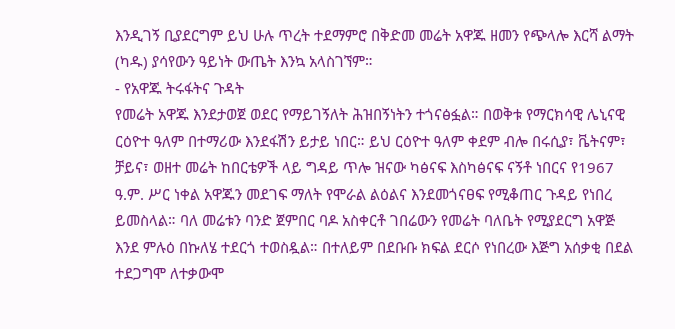እንዲገኝ ቢያደርግም ይህ ሁሉ ጥረት ተደማምሮ በቅድመ መሬት አዋጁ ዘመን የጭላሎ እርሻ ልማት (ካዱ) ያሳየውን ዓይነት ውጤት እንኳ አላስገኘም።
- የአዋጁ ትሩፋትና ጉዳት
የመሬት አዋጁ እንደታወጀ ወደር የማይገኝለት ሕዝበኝነትን ተጎናፅፏል። በወቅቱ የማርክሳዊ ሌኒናዊ ርዕዮተ ዓለም በተማሪው እንደፋሽን ይታይ ነበር። ይህ ርዕዮተ ዓለም ቀደም ብሎ በሩሲያ፣ ቬትናም፣ ቻይና፣ ወዘተ መሬት ከበርቴዎች ላይ ግዳይ ጥሎ ዝናው ካፅናፍ እስካፅናፍ ናኝቶ ነበርና የ1967 ዓ.ም. ሥር ነቀል አዋጁን መደገፍ ማለት የሞራል ልዕልና እንደመጎናፀፍ የሚቆጠር ጉዳይ የነበረ ይመስላል። ባለ መሬቱን ባንድ ጀምበር ባዶ አስቀርቶ ገበሬውን የመሬት ባለቤት የሚያደርግ አዋጅ እንደ ምሉዕ በኩለሄ ተደርጎ ተወስዷል። በተለይም በደቡቡ ክፍል ደርሶ የነበረው እጅግ አሰቃቂ በደል ተደጋግሞ ለተቃውሞ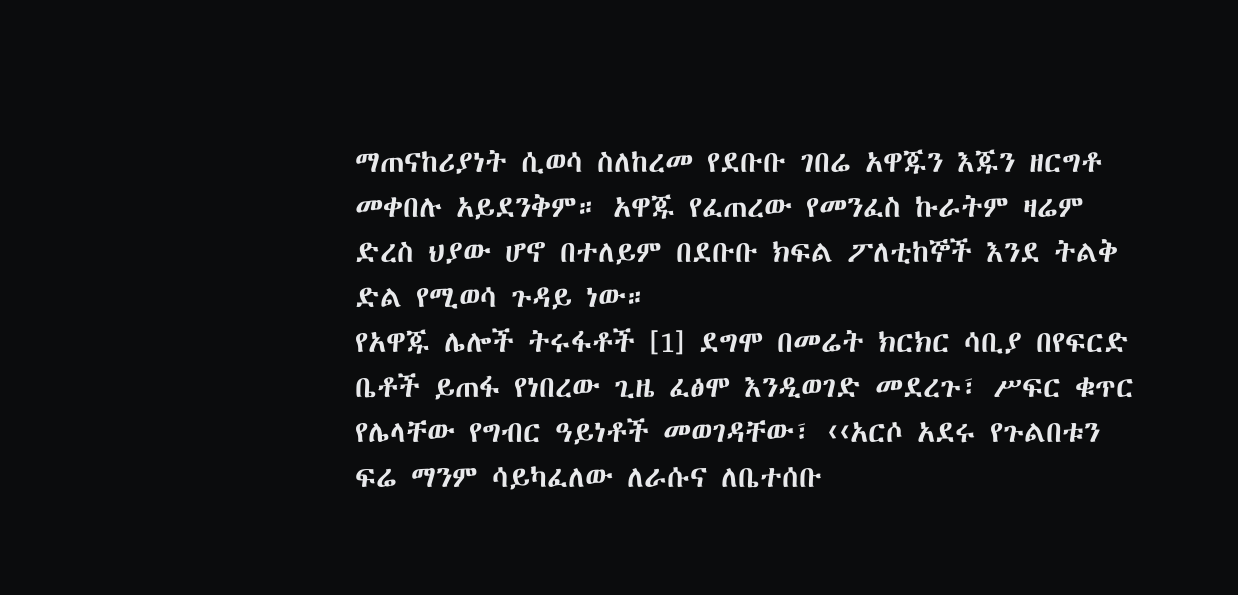ማጠናከሪያነት ሲወሳ ስለከረመ የደቡቡ ገበሬ አዋጁን እጁን ዘርግቶ መቀበሉ አይደንቅም። አዋጁ የፈጠረው የመንፈስ ኩራትም ዛሬም ድረስ ህያው ሆኖ በተለይም በደቡቡ ክፍል ፖለቲከኞች እንደ ትልቅ ድል የሚወሳ ጉዳይ ነው።
የአዋጁ ሌሎች ትሩፋቶች [1] ደግሞ በመሬት ክርክር ሳቢያ በየፍርድ ቤቶች ይጠፋ የነበረው ጊዜ ፈፅሞ እንዲወገድ መደረጉ፣ ሥፍር ቁጥር የሌላቸው የግብር ዓይነቶች መወገዳቸው፣ ‹‹አርሶ አደሩ የጉልበቱን ፍሬ ማንም ሳይካፈለው ለራሱና ለቤተሰቡ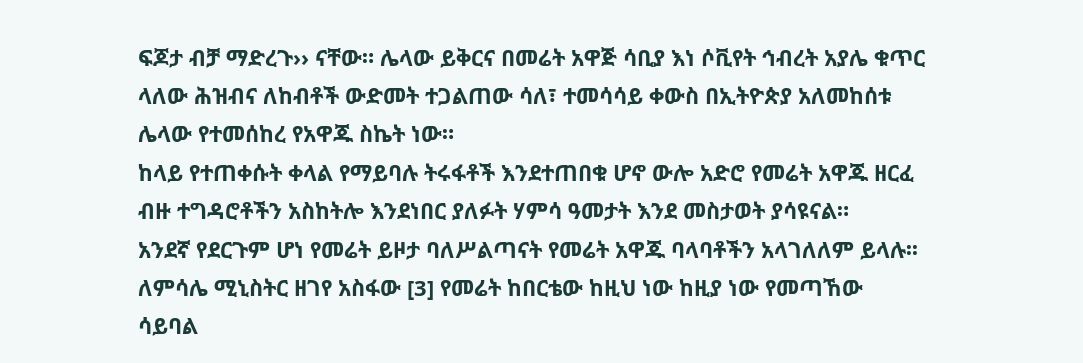ፍጆታ ብቻ ማድረጉ›› ናቸው። ሌላው ይቅርና በመሬት አዋጅ ሳቢያ እነ ሶቪየት ኅብረት አያሌ ቁጥር ላለው ሕዝብና ለከብቶች ውድመት ተጋልጠው ሳለ፣ ተመሳሳይ ቀውስ በኢትዮጵያ አለመከሰቱ ሌላው የተመሰከረ የአዋጁ ስኬት ነው።
ከላይ የተጠቀሱት ቀላል የማይባሉ ትሩፋቶች እንደተጠበቁ ሆኖ ውሎ አድሮ የመሬት አዋጁ ዘርፈ ብዙ ተግዳሮቶችን አስከትሎ እንደነበር ያለፉት ሃምሳ ዓመታት እንደ መስታወት ያሳዩናል።
አንደኛ የደርጉም ሆነ የመሬት ይዞታ ባለሥልጣናት የመሬት አዋጁ ባላባቶችን አላገለለም ይላሉ፡፡ ለምሳሌ ሚኒስትር ዘገየ አስፋው [3] የመሬት ከበርቴው ከዚህ ነው ከዚያ ነው የመጣኸው ሳይባል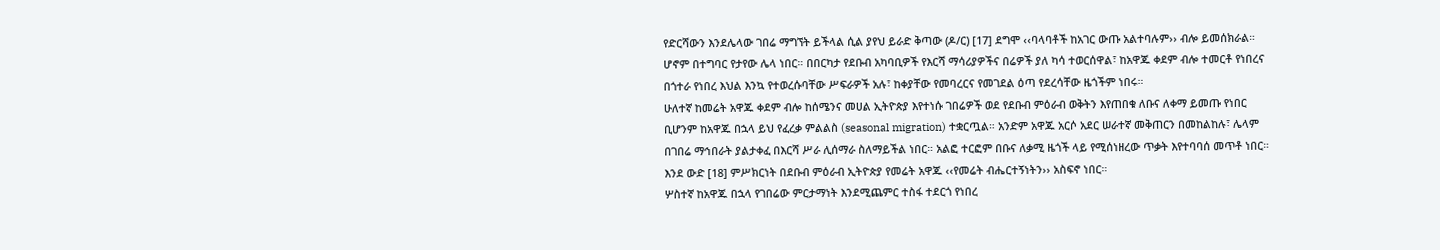የድርሻውን እንደሌላው ገበሬ ማግኘት ይችላል ሲል ያየህ ይራድ ቅጣው (ዶ/ር) [17] ደግሞ ‹‹ባላባቶች ከአገር ውጡ አልተባሉም›› ብሎ ይመሰክራል። ሆኖም በተግባር የታየው ሌላ ነበር። በበርካታ የደቡብ አካባቢዎች የእርሻ ማሳሪያዎችና በሬዎች ያለ ካሳ ተወርሰዋል፣ ከአዋጁ ቀደም ብሎ ተመርቶ የነበረና በጎተራ የነበረ እህል እንኳ የተወረሱባቸው ሥፍራዎች አሉ፣ ከቀያቸው የመባረርና የመገደል ዕጣ የደረሳቸው ዜጎችም ነበሩ።
ሁለተኛ ከመሬት አዋጁ ቀደም ብሎ ከሰሜንና መሀል ኢትዮጵያ እየተነሱ ገበሬዎች ወደ የደቡብ ምዕራብ ወቅትን እየጠበቁ ለቡና ለቀማ ይመጡ የነበር ቢሆንም ከአዋጁ በኋላ ይህ የፈረቃ ምልልስ (seasonal migration) ተቋርጧል። አንድም አዋጁ አርሶ አደር ሠራተኛ መቅጠርን በመከልከሉ፣ ሌላም በገበሬ ማኅበራት ያልታቀፈ በእርሻ ሥራ ሊሰማራ ስለማይችል ነበር። አልፎ ተርፎም በቡና ለቃሚ ዜጎች ላይ የሚሰነዘረው ጥቃት እየተባባሰ መጥቶ ነበር። እንደ ውድ [18] ምሥክርነት በደቡብ ምዕራብ ኢትዮጵያ የመሬት አዋጁ ‹‹የመሬት ብሔርተኝነትን›› አስፍኖ ነበር።
ሦስተኛ ከአዋጁ በኋላ የገበሬው ምርታማነት እንደሚጨምር ተስፋ ተደርጎ የነበረ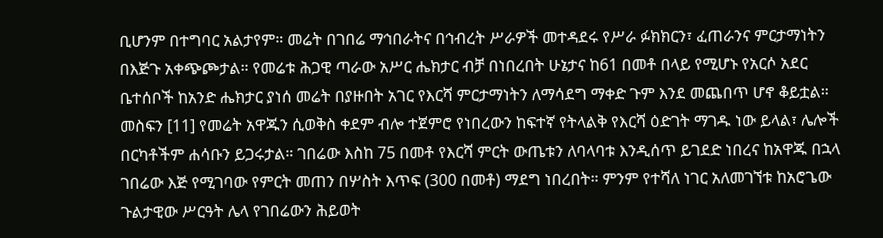ቢሆንም በተግባር አልታየም። መሬት በገበሬ ማኅበራትና በኅብረት ሥራዎች መተዳደሩ የሥራ ፉክክርን፣ ፈጠራንና ምርታማነትን በእጅጉ አቀጭጮታል። የመሬቱ ሕጋዊ ጣራው አሥር ሔክታር ብቻ በነበረበት ሁኔታና ከ61 በመቶ በላይ የሚሆኑ የአርሶ አደር ቤተሰቦች ከአንድ ሔክታር ያነሰ መሬት በያዙበት አገር የእርሻ ምርታማነትን ለማሳደግ ማቀድ ጉም እንደ መጨበጥ ሆኖ ቆይቷል። መስፍን [11] የመሬት አዋጁን ሲወቅስ ቀደም ብሎ ተጀምሮ የነበረውን ከፍተኛ የትላልቅ የእርሻ ዕድገት ማገዱ ነው ይላል፣ ሌሎች በርካቶችም ሐሳቡን ይጋሩታል። ገበሬው እስከ 75 በመቶ የእርሻ ምርት ውጤቱን ለባላባቱ እንዲሰጥ ይገደድ ነበረና ከአዋጁ በኋላ ገበሬው እጅ የሚገባው የምርት መጠን በሦስት እጥፍ (300 በመቶ) ማደግ ነበረበት። ምንም የተሻለ ነገር አለመገኘቱ ከአሮጌው ጉልታዊው ሥርዓት ሌላ የገበሬውን ሕይወት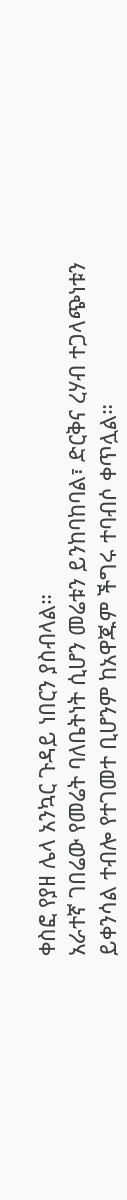ቀስፎ የያዘ ሌላ አንኳር ጉዳይ ነበርን ያስብላል።
አራተኛ ገበሬው የመሬት ባለቤትነት ሲሆን መሬቱን ይንከባከባል፣ ድርቅና ረሃብ ተጋላጭነቱን ይቀንሳል ተብሎ የተገመተ ቢሆንም ከአዋጁም ችግሩ ተባብሶ ቀጥሏል።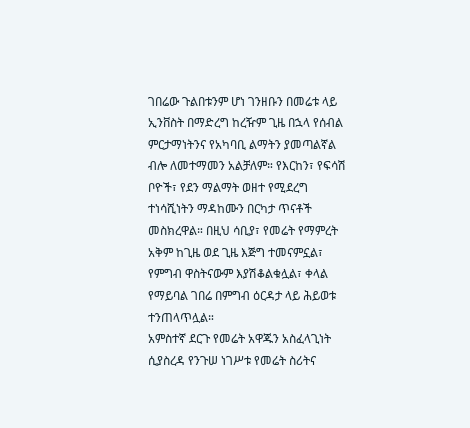ገበሬው ጉልበቱንም ሆነ ገንዘቡን በመሬቱ ላይ ኢንቨስት በማድረግ ከረዥም ጊዜ በኋላ የሰብል ምርታማነትንና የአካባቢ ልማትን ያመጣልኛል ብሎ ለመተማመን አልቻለም። የእርከን፣ የፍሳሽ ቦዮች፣ የደን ማልማት ወዘተ የሚደረግ ተነሳሺነትን ማዳከሙን በርካታ ጥናቶች መስክረዋል። በዚህ ሳቢያ፣ የመሬት የማምረት አቅም ከጊዜ ወደ ጊዜ እጅግ ተመናምኗል፣ የምግብ ዋስትናውም እያሽቆልቁሏል፣ ቀላል የማይባል ገበሬ በምግብ ዕርዳታ ላይ ሕይወቱ ተንጠላጥሏል።
አምስተኛ ደርጉ የመሬት አዋጁን አስፈላጊነት ሲያስረዳ የንጉሠ ነገሥቱ የመሬት ስሪትና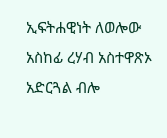ኢፍትሐዊነት ለወሎው አስከፊ ረሃብ አስተዋጽኦ አድርጓል ብሎ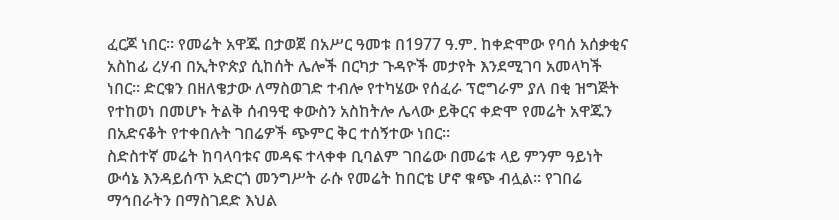ፈርጆ ነበር። የመሬት አዋጁ በታወጀ በአሥር ዓመቱ በ1977 ዓ.ም. ከቀድሞው የባሰ አሰቃቂና አስከፊ ረሃብ በኢትዮጵያ ሲከሰት ሌሎች በርካታ ጉዳዮች መታየት እንደሚገባ አመላካች ነበር። ድርቁን በዘለቄታው ለማስወገድ ተብሎ የተካሄው የሰፈራ ፕሮግራም ያለ በቂ ዝግጅት የተከወነ በመሆኑ ትልቅ ሰብዓዊ ቀውስን አስከትሎ ሌላው ይቅርና ቀድሞ የመሬት አዋጁን በአድናቆት የተቀበሉት ገበሬዎች ጭምር ቅር ተሰኝተው ነበር።
ስድስተኛ መሬት ከባላባቱና መዳፍ ተላቀቀ ቢባልም ገበሬው በመሬቱ ላይ ምንም ዓይነት ውሳኔ እንዳይሰጥ አድርጎ መንግሥት ራሱ የመሬት ከበርቴ ሆኖ ቁጭ ብሏል። የገበሬ ማኅበራትን በማስገደድ እህል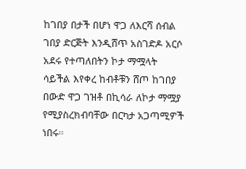ከገበያ በታች በሆነ ዋጋ ለእርሻ ሰብል ገበያ ድርጅት እንዲሸጥ አስገድዶ አርሶ አደሩ የተጣለበትን ኮታ ማሟላት ሳይችል እየቀረ ከብቶቹን ሸጦ ከገበያ በውድ ዋጋ ገዝቶ በኪሳራ ለኮታ ማሟያ የሚያስረክብባቸው በርካታ አጋጣሚዎች ነበሩ።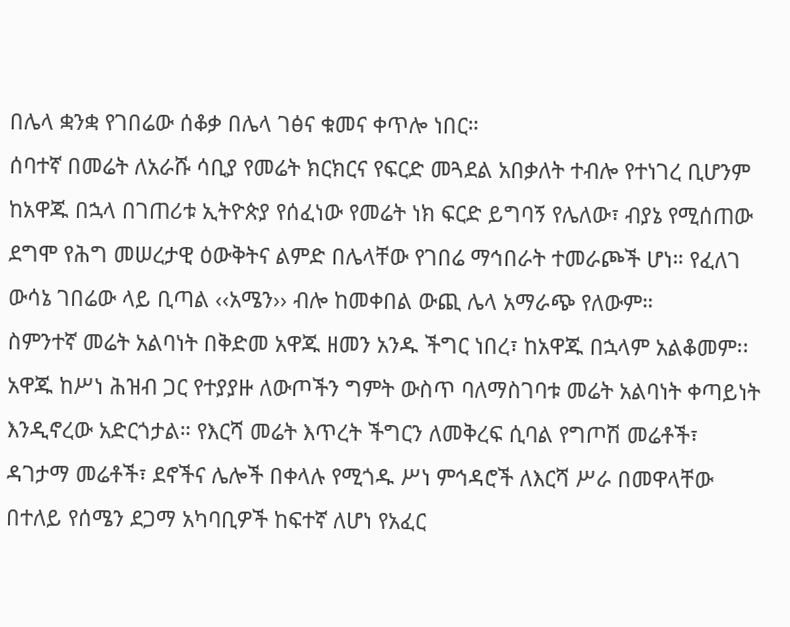በሌላ ቋንቋ የገበሬው ሰቆቃ በሌላ ገፅና ቁመና ቀጥሎ ነበር።
ሰባተኛ በመሬት ለአራሹ ሳቢያ የመሬት ክርክርና የፍርድ መጓደል አበቃለት ተብሎ የተነገረ ቢሆንም ከአዋጁ በኋላ በገጠሪቱ ኢትዮጵያ የሰፈነው የመሬት ነክ ፍርድ ይግባኝ የሌለው፣ ብያኔ የሚሰጠው ደግሞ የሕግ መሠረታዊ ዕውቅትና ልምድ በሌላቸው የገበሬ ማኅበራት ተመራጮች ሆነ። የፈለገ ውሳኔ ገበሬው ላይ ቢጣል ‹‹አሜን›› ብሎ ከመቀበል ውጪ ሌላ አማራጭ የለውም።
ስምንተኛ መሬት አልባነት በቅድመ አዋጁ ዘመን አንዱ ችግር ነበረ፣ ከአዋጁ በኋላም አልቆመም፡፡ አዋጁ ከሥነ ሕዝብ ጋር የተያያዙ ለውጦችን ግምት ውስጥ ባለማስገባቱ መሬት አልባነት ቀጣይነት እንዲኖረው አድርጎታል። የእርሻ መሬት እጥረት ችግርን ለመቅረፍ ሲባል የግጦሽ መሬቶች፣ ዳገታማ መሬቶች፣ ደኖችና ሌሎች በቀላሉ የሚጎዱ ሥነ ምኅዳሮች ለእርሻ ሥራ በመዋላቸው በተለይ የሰሜን ደጋማ አካባቢዎች ከፍተኛ ለሆነ የአፈር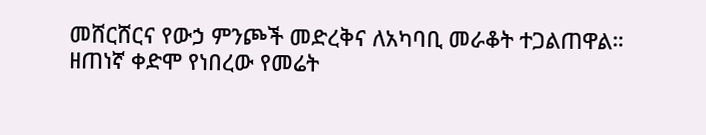መሸርሸርና የውኃ ምንጮች መድረቅና ለአካባቢ መራቆት ተጋልጠዋል።
ዘጠነኛ ቀድሞ የነበረው የመሬት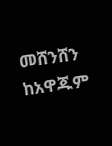መሸንሸን ከአዋጁም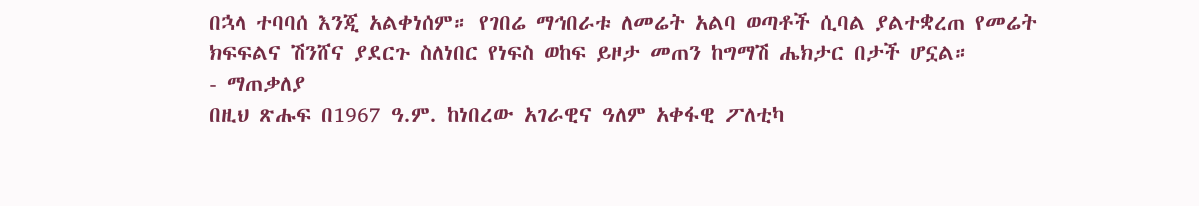በኋላ ተባባሰ እንጂ አልቀነሰም። የገበሬ ማኅበራቱ ለመሬት አልባ ወጣቶች ሲባል ያልተቋረጠ የመሬት ክፍፍልና ሽንሸና ያደርጉ ስለነበር የነፍስ ወከፍ ይዞታ መጠን ከግማሽ ሔክታር በታች ሆኗል።
- ማጠቃለያ
በዚህ ጽሑፍ በ1967 ዓ.ም. ከነበረው አገራዊና ዓለም አቀፋዊ ፖለቲካ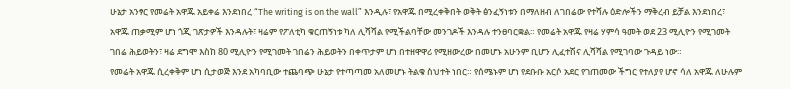ሁኔታ አንፃር የመሬት አዋጁ አይቀሬ እንደነበረ “The writing is on the wall” እንዲሉ፣ የአዋጁ በሚረቀቅበት ወቅት ፅንፈኝነቱን በማለዘብ ለገበሬው የተሻሉ ዕድሎችን ማቅረብ ይቻል እንደነበረ፣ አዋጁ ጠቃሚም ሆነ ጎጂ ገጽታዎች እንዳሉት፣ ዛሬም የፖለቲካ ቁርጠኝነቱ ካለ ሊሻሻል የሚችልባቸው መንገዶች እንዳሉ ተንፀባርቋል። የመሬት አዋጁ የዛሬ ሃምሳ ዓመት ወደ 23 ሚሊዮን የሚገመት ገበሬ ሕይወትን፣ ዛሬ ደግሞ እስከ 80 ሚሊዮን የሚገመት ገበሬን ሕይወትን በቀጥታም ሆነ በተዘዋዋሪ የሚዘውረው በመሆኑ አሁንም ቢሆን ሊፈተሽና ሊሻሻል የሚገባው ጉዳይ ነው።
የመሬት አዋጁ ሲረቀቅም ሆነ ሲታወጅ እንደ አካባቢው ተጨባጭ ሁኔታ የተጣጣመ አለመሆኑ ትልቁ ስህተት ነበር። የሰሜኑም ሆነ የደቡቡ አርሶ አደር የገጠመው ችግር የተለያየ ሆኖ ሳለ አዋጁ ለሁሉም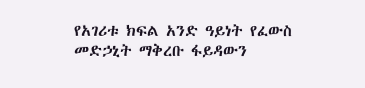የአገሪቱ ክፍል አንድ ዓይነት የፈውስ መድኃኒት ማቅረቡ ፋይዳውን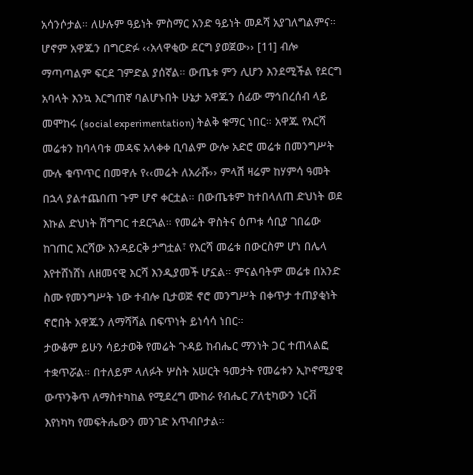አሳንሶታል። ለሁሉም ዓይነት ምስማር አንድ ዓይነት መዶሻ አያገለግልምና። ሆኖም አዋጁን በግርድፉ ‹‹አላዋቂው ደርግ ያወጀው›› [11] ብሎ ማጣጣልም ፍርደ ገምድል ያሰኛል። ውጤቱ ምን ሊሆን እንደሚችል የደርግ አባላት እንኳ እርግጠኛ ባልሆኑበት ሁኔታ አዋጁን ሰፊው ማኅበረሰብ ላይ መሞከሩ (social experimentation) ትልቅ ቁማር ነበር። አዋጁ የእርሻ መሬቱን ከባላባቱ መዳፍ አላቀቀ ቢባልም ውሎ አድሮ መሬቱ በመንግሥት ሙሉ ቁጥጥር በመዋሉ የ‹‹መሬት ለአራሹ›› ምላሽ ዛሬም ከሃምሳ ዓመት በኋላ ያልተጨበጠ ጉም ሆኖ ቀርቷል። በውጤቱም ከተበላለጠ ድህነት ወደ እኩል ድህነት ሽግግር ተደርጓል። የመሬት ዋስትና ዕጦቱ ሳቢያ ገበሬው ከገጠር እርሻው እንዳይርቅ ታግቷል፣ የእርሻ መሬቱ በውርስም ሆነ በሌላ እየተሸነሸነ ለዘመናዊ እርሻ እንዲያመች ሆኗል። ምናልባትም መሬቱ በአንድ ስሙ የመንግሥት ነው ተብሎ ቢታወጅ ኖሮ መንግሥት በቀጥታ ተጠያቂነት ኖሮበት አዋጁን ለማሻሻል በፍጥነት ይነሳሳ ነበር።
ታውቆም ይሁን ሳይታወቅ የመሬት ጉዳይ ከብሔር ማንነት ጋር ተጠላልፎ ተቋጥሯል። በተለይም ላለፉት ሦስት አሠርት ዓመታት የመሬቱን ኢኮኖሚያዊ ውጥንቅጥ ለማስተካከል የሚደረግ ሙከራ የብሔር ፖለቲካውን ነርቭ እየነካካ የመፍትሔውን መንገድ አጥብቦታል።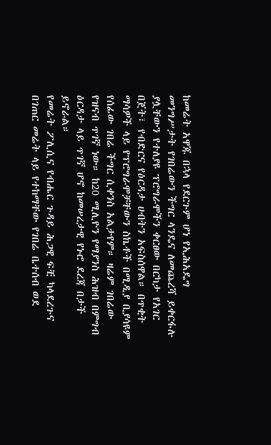ከመሬት አዋጁ በኋላ የደርጉም ሆነ የኢሕአዴግ መንግሥታት የገበሬውን ችግር ላንዴና ለመጨረሻ ይቀርፋሉ ያሏቸውን የተለያዩ ፕሮግራሞችን ቀርፀው በርካታ የአገር በጀት፣ የብድርና የዕርዳታ ሀብትን አፍስሰዋል። በጥቂት ማሳዎች ላይ የፕሮግራሞቻቸውን ስኬቶች በሚዲያ ቢያሳዩም የሰፊው ገበሬ ችግር ሲቀንስ አልታየም። ዛሬም ገበሬው የዝናብ ጥገኛ ነው። ከ20 ሚሊዮን የማያንስ ሕዝብ በምግብ ዕርዳታ ላይ ጥገኛ ሆኖ ከመሠረታዊ የኑሮ ደረጃ በታች ይኖራል።
የመሬት ፖሊሲና የብሔር ጉዳይ ሕጋዊ ፍቺ ካላደረጉና በገጠር መሬት ላይ የተከማቸው የገበሬ ቤተሰብ ወደ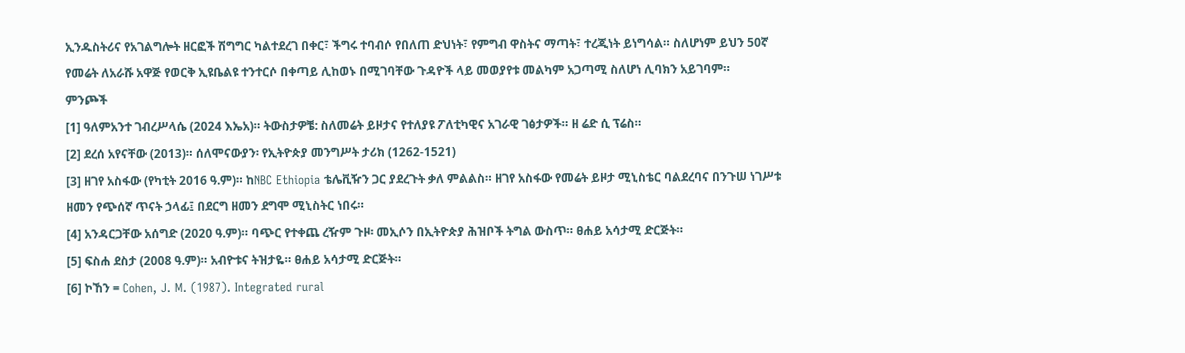ኢንዱስትሪና የአገልግሎት ዘርፎች ሽግግር ካልተደረገ በቀር፣ ችግሩ ተባብሶ የበለጠ ድህነት፣ የምግብ ዋስትና ማጣት፣ ተረጂነት ይነግሳል። ስለሆነም ይህን 50ኛ የመሬት ለአራሹ አዋጅ የወርቅ ኢዩቤልዩ ተንተርሶ በቀጣይ ሊከወኑ በሚገባቸው ጉዳዮች ላይ መወያየቱ መልካም አጋጣሚ ስለሆነ ሊባክን አይገባም።
ምንጮች
[1] ዓለምአንተ ገብረሥላሴ (2024 እኤአ)። ትውስታዎቼ: ስለመሬት ይዞታና የተለያዩ ፖለቲካዊና አገራዊ ገፅታዎች። ዘ ሬድ ሲ ፕሬስ።
[2] ደረሰ አየናቸው (2013)። ሰለሞናውያን፡ የኢትዮጵያ መንግሥት ታሪክ (1262-1521)
[3] ዘገየ አስፋው (የካቲት 2016 ዓ.ም)። ከNBC Ethiopia ቴሌቪዥን ጋር ያደረጉት ቃለ ምልልስ። ዘገየ አስፋው የመሬት ይዞታ ሚኒስቴር ባልደረባና በንጉሠ ነገሥቱ ዘመን የጭሰኛ ጥናት ኃላፊ፤ በደርግ ዘመን ደግሞ ሚኒስትር ነበሩ።
[4] አንዳርጋቸው አሰግድ (2020 ዓ.ም)። ባጭር የተቀጨ ረዥም ጉዞ፡ መኢሶን በኢትዮጵያ ሕዝቦች ትግል ውስጥ። ፀሐይ አሳታሚ ድርጅት።
[5] ፍስሐ ደስታ (2008 ዓ.ም)። አብዮቱና ትዝታዬ። ፀሐይ አሳታሚ ድርጅት።
[6] ኮኸን = Cohen, J. M. (1987). Integrated rural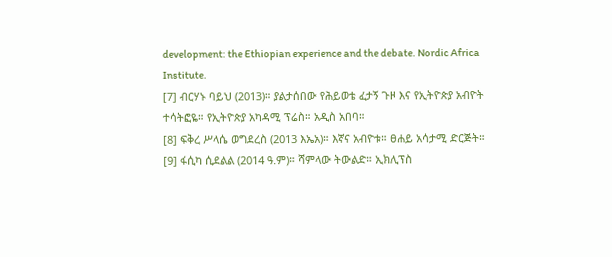development: the Ethiopian experience and the debate. Nordic Africa Institute.
[7] ብርሃኑ ባይህ (2013)። ያልታሰበው የሕይወቴ ፈታኝ ጉዞ እና የኢትዮጵያ አብዮት ተሳትፎዬ። የኢትዮጵያ አካዳሚ ፕሬስ። አዲስ አበባ።
[8] ፍቅረ ሥላሴ ወግደረስ (2013 እኤአ)። እኛና አብዮቱ። ፀሐይ አሳታሚ ድርጅት።
[9] ፋሲካ ሲደልል (2014 ዓ.ም)። ሻምላው ትውልድ። ኢክሊፕስ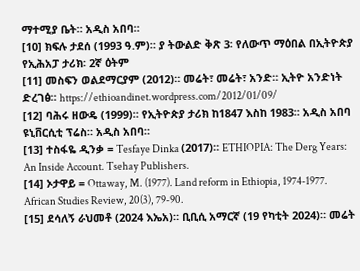ማተሚያ ቤት። አዲስ አበባ።
[10] ክፍሉ ታደሰ (1993 ዓ.ም)። ያ ትውልድ ቅጽ 3፡ የለውጥ ማዕበል በኢትዮጵያ የኢሕአፓ ታሪክ፡ 2ኛ ዕትም
[11] መስፍን ወልደማርያም (2012)። መሬት፣ መሬት፣ አንድ። ኢትዮ አንድነት ድረገፅ። https://ethioandinet.wordpress.com/2012/01/09/
[12] ባሕሩ ዘውዴ (1999)። የኢትዮጵያ ታሪክ ከ1847 እስከ 1983። አዲስ አበባ ዩኒቨርሲቲ ፕሬስ። አዲስ አበባ።
[13] ተስፋዬ ዲንቃ = Tesfaye Dinka (2017)። ETHIOPIA: The Derg Years: An Inside Account. Tsehay Publishers.
[14] ኦታዋይ = Ottaway, M. (1977). Land reform in Ethiopia, 1974-1977. African Studies Review, 20(3), 79-90.
[15] ደሳለኝ ራህመቶ (2024 እኤአ)። ቢቢሲ አማርኛ (19 የካቲት 2024)። መሬት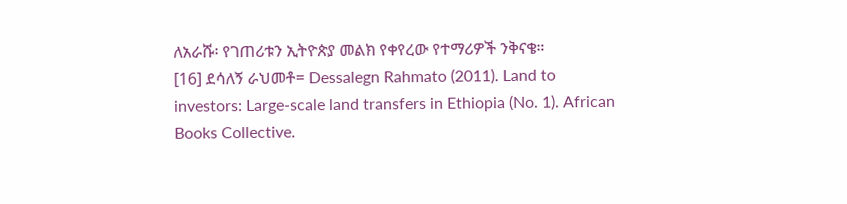ለአራሹ፡ የገጠሪቱን ኢትዮጵያ መልክ የቀየረው የተማሪዎች ንቅናቄ።
[16] ደሳለኝ ራህመቶ= Dessalegn Rahmato (2011). Land to investors: Large-scale land transfers in Ethiopia (No. 1). African Books Collective.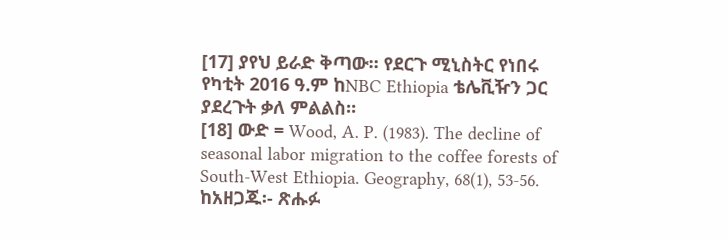[17] ያየህ ይራድ ቅጣው። የደርጉ ሚኒስትር የነበሩ የካቲት 2016 ዓ.ም ከNBC Ethiopia ቴሌቪዥን ጋር ያደረጉት ቃለ ምልልስ።
[18] ውድ = Wood, A. P. (1983). The decline of seasonal labor migration to the coffee forests of South-West Ethiopia. Geography, 68(1), 53-56.
ከአዘጋጁ፡- ጽሑፉ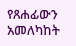የጸሐፊውን አመለካከት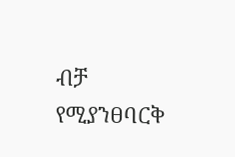ብቻ የሚያንፀባርቅ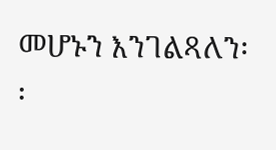መሆኑን እንገልጻለን፡፡